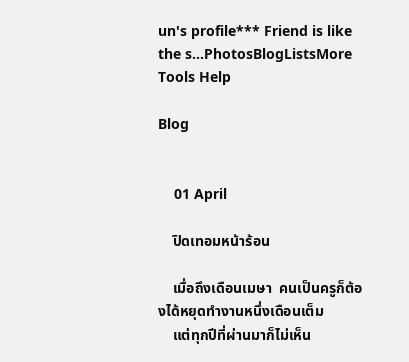un's profile*** Friend is like the s...PhotosBlogListsMore Tools Help

Blog


    01 April

    ปิดเทอมหน้าร้อน

    เมื่อถึงเดือนเมษา  คนเป็นครูก็ต้องได้หยุดทำงานหนึ่งเดือนเต็ม
    แต่ทุกปีที่ผ่านมาก็ไม่เห็น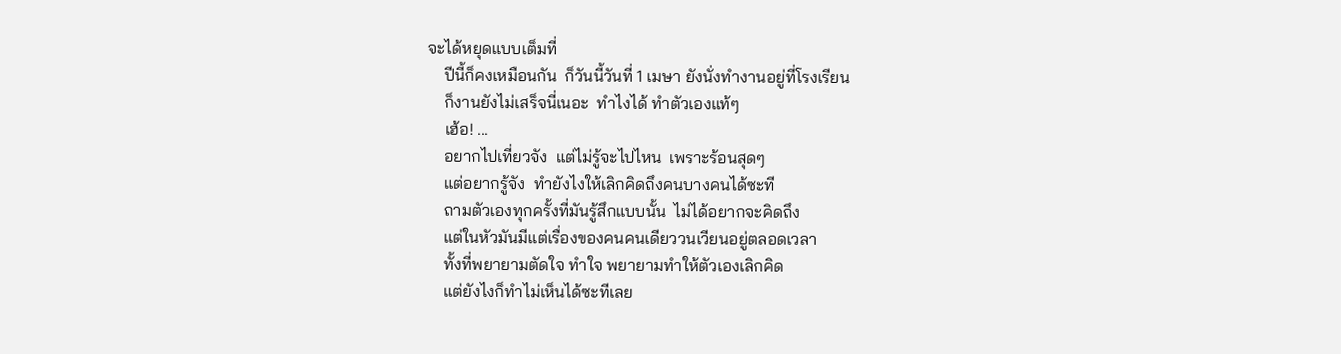จะได้หยุดแบบเต็มที่
    ปีนี้ก็คงเหมือนกัน  ก็วันนี้วันที่ 1 เมษา ยังนั่งทำงานอยู่ที่โรงเรียน
    ก็งานยังไม่เสร็จนี่เนอะ  ทำไงได้ ทำตัวเองแท้ๆ
    เฮ้อ! ...
    อยากไปเที่ยวจัง  แต่ไม่รู้จะไปไหน  เพราะร้อนสุดๆ
    แต่อยากรู้จัง  ทำยังไงให้เลิกคิดถึงคนบางคนได้ซะที
    ถามตัวเองทุกครั้งที่มันรู้สึกแบบนั้น  ไม่ได้อยากจะคิดถึง
    แต่ในหัวมันมีแต่เรื่องของคนคนเดียววนเวียนอยู่ตลอดเวลา
    ทั้งที่พยายามตัดใจ ทำใจ พยายามทำให้ตัวเองเลิกคิด
    แต่ยังไงก็ทำไม่เห็นได้ซะทีเลย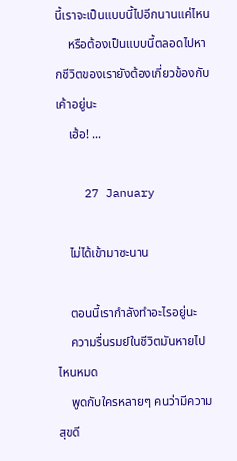นี้เราจะเป็นแบบนี้ไปอีกนานแค่ไหน
    หรือต้องเป็นแบบนี้ตลอดไปหากชีวิตของเรายังต้องเกี่ยวข้องกับเค้าอยู่นะ
    เฮ้อ! ...

    27 January

    ไม่ได้เข้ามาซะนาน

    ตอนนี้เรากำลังทำอะไรอยู่นะ
    ความรื่นรมย์ในชีวิตมันหายไปไหนหมด
    พูดกับใครหลายๆ คนว่ามีความสุขดี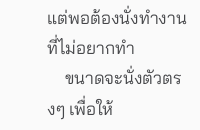แต่พอต้องนั่งทำงานที่ไม่อยากทำ
    ขนาดจะนั่งตัวตรงๆ เพื่อให้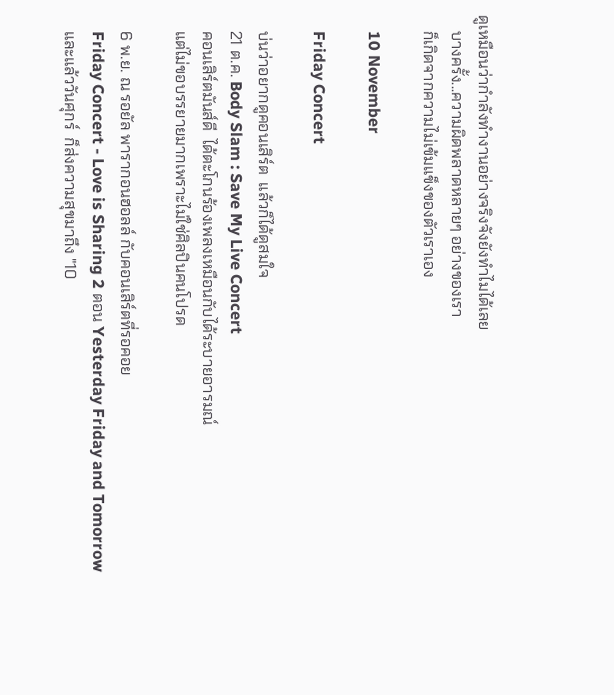ดูเหมือนว่ากำลังทำงานอย่างจริงจังยังทำไมได้เลย
    บางครั้ง...ความผิดพลาดหลายๆ อย่างของเรา
    ก็เกิดจากความไม่เข้มแข็งของตัวเราเอง

    10 November

    Friday Concert

    บ่นว่าอยากดูคอนเสิร์ต  แล้วก็ได้ดูสมใจ
    21 ต.ค. Body Slam : Save My Live Concert
    คอนเสิร์ตมันส์ดี  ได้ตะโกนร้องเพลงเหมือนกับได้ระบายอารมณ์
    แต่ไม่ขอบรรยายมากเพราะไม่ใช่ศิลปินคนโปรด

    6 พ.ย. ณ รอยัล พารากอนฮอลล์ กับคอนเสิร์ตที่รอคอย
    Friday Concert - Love is Sharing 2 ตอน Yesterday Friday and Tomorrow
    และแล้ววันศุกร์  ก็ส่งความสุขมาถึง "10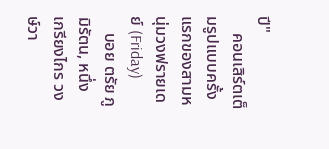ปี"
    คอนเสิร์ตเต็มรูปแบบครั้งแรกของสามหนุ่มวงฟรายเดย์ (Friday)
    บอย ตรัย ภูมิรัตน, หนึ่ง เกรียงไกร วงษ์วา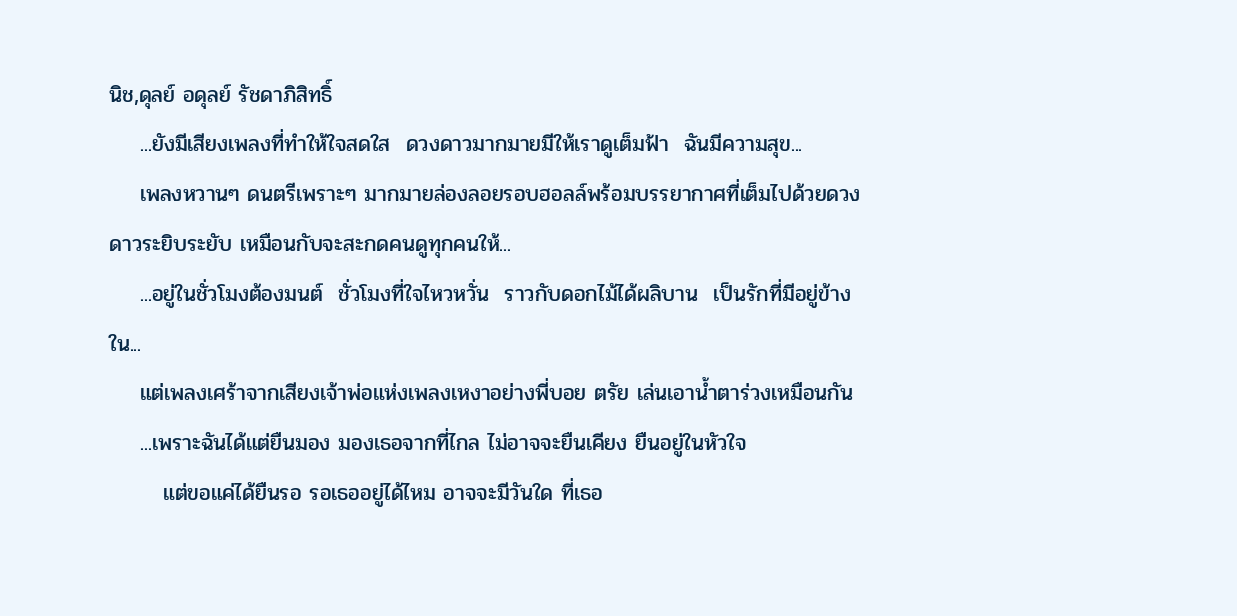นิช,ดุลย์ อดุลย์ รัชดาภิสิทธิ์
    ...ยังมีเสียงเพลงที่ทำให้ใจสดใส  ดวงดาวมากมายมีให้เราดูเต็มฟ้า  ฉันมีความสุข...
    เพลงหวานๆ ดนตรีเพราะๆ มากมายล่องลอยรอบฮอลล์พร้อมบรรยากาศที่เต็มไปด้วยดวงดาวระยิบระยับ เหมือนกับจะสะกดคนดูทุกคนให้...
    ...อยู่ในชั่วโมงต้องมนต์  ชั่วโมงที่ใจไหวหวั่น  ราวกับดอกไม้ได้ผลิบาน  เป็นรักที่มีอยู่ข้างใน...
    แต่เพลงเศร้าจากเสียงเจ้าพ่อแห่งเพลงเหงาอย่างพี่บอย ตรัย เล่นเอาน้ำตาร่วงเหมือนกัน
    ...เพราะฉันได้แต่ยืนมอง มองเธอจากที่ไกล ไม่อาจจะยืนเคียง ยืนอยู่ในหัวใจ
       แต่ขอแค่ได้ยืนรอ รอเธออยู่ได้ไหม อาจจะมีวันใด ที่เธอ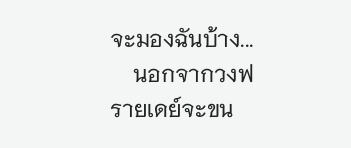จะมองฉันบ้าง...
    นอกจากวงฟรายเดย์จะขน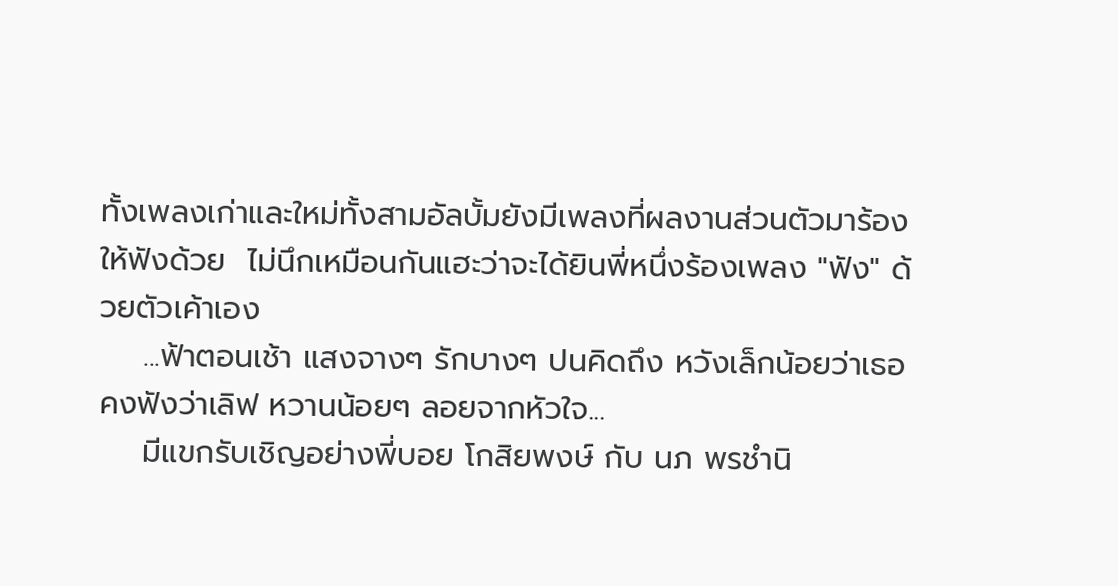ทั้งเพลงเก่าและใหม่ทั้งสามอัลบั้มยังมีเพลงที่ผลงานส่วนตัวมาร้องให้ฟังด้วย  ไม่นึกเหมือนกันแฮะว่าจะได้ยินพี่หนึ่งร้องเพลง "ฟัง" ด้วยตัวเค้าเอง
    ...ฟ้าตอนเช้า แสงจางๆ รักบางๆ ปนคิดถึง หวังเล็กน้อยว่าเธอคงฟังว่าเลิฟ หวานน้อยๆ ลอยจากหัวใจ...
    มีแขกรับเชิญอย่างพี่บอย โกสิยพงษ์ กับ นภ พรชำนิ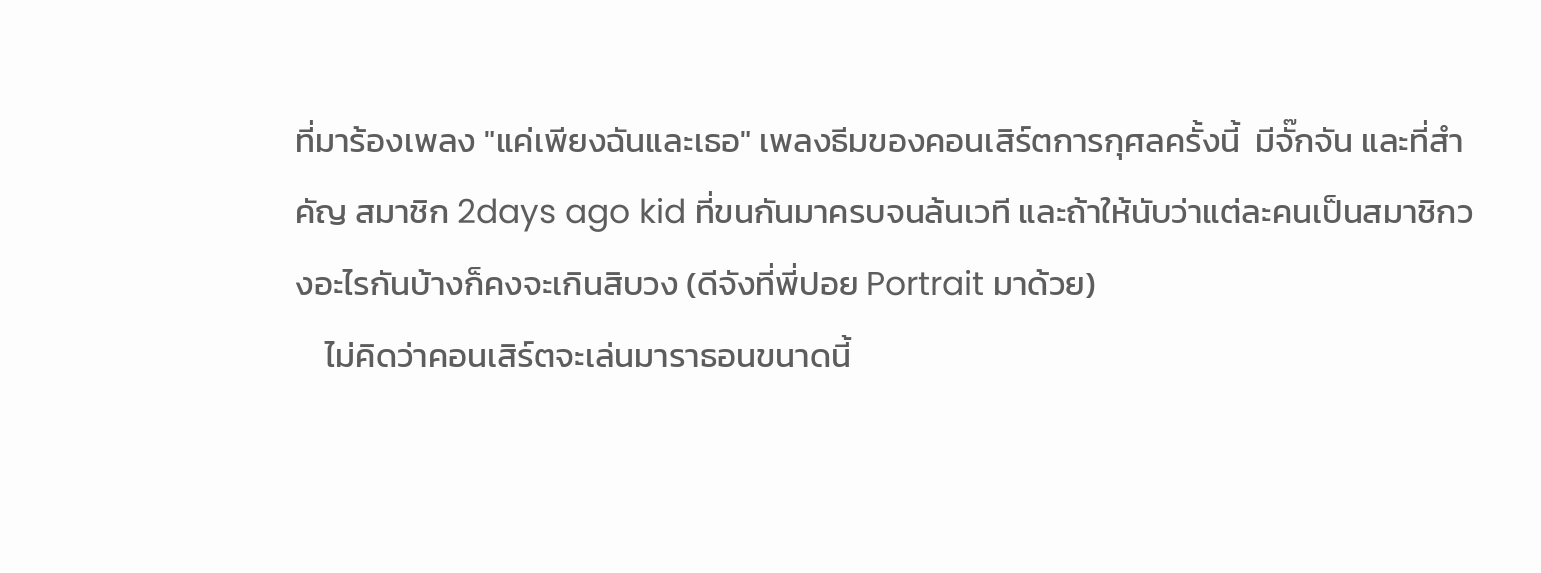ที่มาร้องเพลง "แค่เพียงฉันและเธอ" เพลงธีมของคอนเสิร์ตการกุศลครั้งนี้  มีจั๊กจัน และที่สำคัญ สมาชิก 2days ago kid ที่ขนกันมาครบจนล้นเวที และถ้าให้นับว่าแต่ละคนเป็นสมาชิกวงอะไรกันบ้างก็คงจะเกินสิบวง (ดีจังที่พี่ปอย Portrait มาด้วย)
    ไม่คิดว่าคอนเสิร์ตจะเล่นมาราธอนขนาดนี้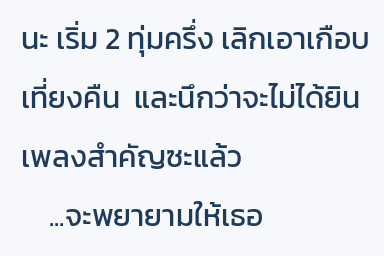นะ เริ่ม 2 ทุ่มครึ่ง เลิกเอาเกือบเที่ยงคืน  และนึกว่าจะไม่ได้ยินเพลงสำคัญซะแล้ว
    ...จะพยายามให้เธอ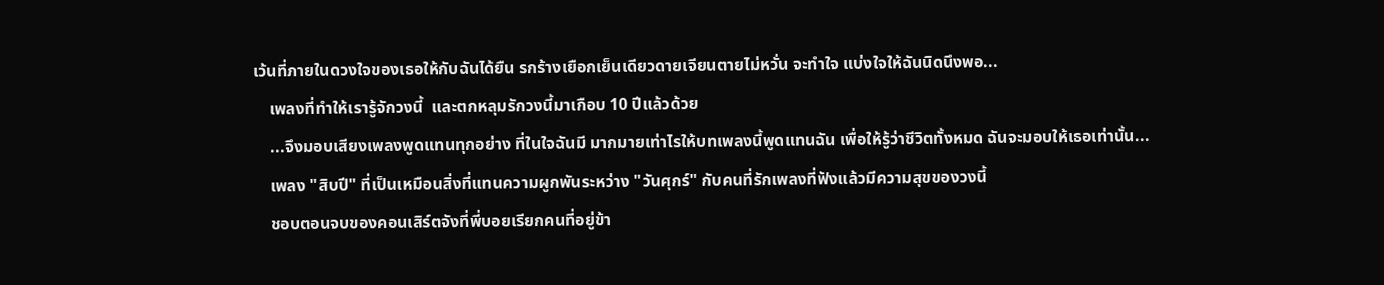เว้นที่ภายในดวงใจของเธอให้กับฉันได้ยืน รกร้างเยือกเย็นเดียวดายเจียนตายไม่หวั่น จะทำใจ แบ่งใจให้ฉันนิดนึงพอ...
    เพลงที่ทำให้เรารู้จักวงนี้  และตกหลุมรักวงนี้มาเกือบ 10 ปีแล้วด้วย
    ...จึงมอบเสียงเพลงพูดแทนทุกอย่าง ที่ในใจฉันมี มากมายเท่าไรให้บทเพลงนี้พูดแทนฉัน เพื่อให้รู้ว่าชีวิตทั้งหมด ฉันจะมอบให้เธอเท่านั้น...
    เพลง "สิบปี" ที่เป็นเหมือนสิ่งที่แทนความผูกพันระหว่าง "วันศุกร์" กับคนที่รักเพลงที่ฟังแล้วมีความสุขของวงนี้
    ชอบตอนจบของคอนเสิร์ตจังที่พี่บอยเรียกคนที่อยู่ข้า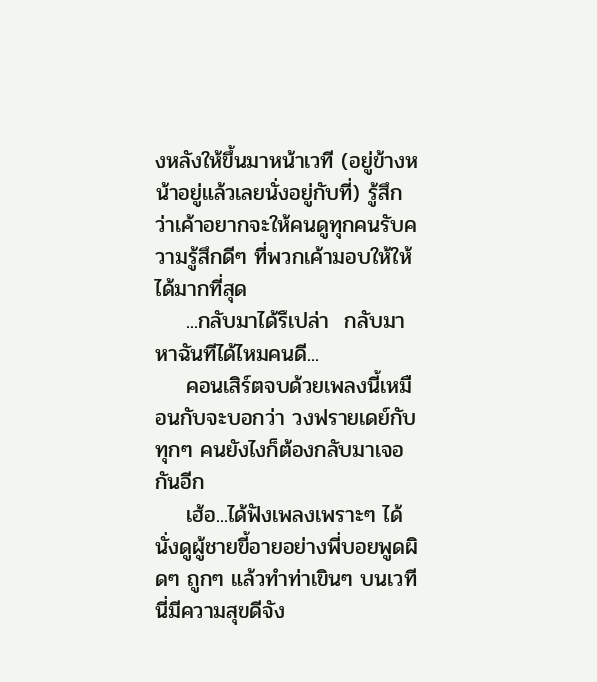งหลังให้ขึ้นมาหน้าเวที (อยู่ข้างหน้าอยู่แล้วเลยนั่งอยู่กับที่) รู้สึกว่าเค้าอยากจะให้คนดูทุกคนรับความรู้สึกดีๆ ที่พวกเค้ามอบให้ให้ได้มากที่สุด
    ...กลับมาได้รึเปล่า  กลับมาหาฉันทีได้ไหมคนดี...
    คอนเสิร์ตจบด้วยเพลงนี้เหมือนกับจะบอกว่า วงฟรายเดย์กับทุกๆ คนยังไงก็ต้องกลับมาเจอกันอีก
    เฮ้อ...ได้ฟังเพลงเพราะๆ ได้นั่งดูผู้ชายขี้อายอย่างพี่บอยพูดผิดๆ ถูกๆ แล้วทำท่าเขินๆ บนเวทีนี่มีความสุขดีจัง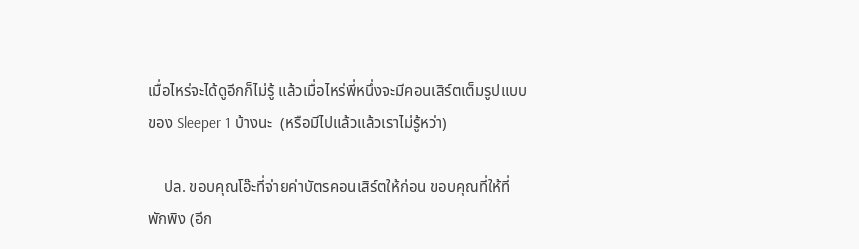เมื่อไหร่จะได้ดูอีกก็ไม่รู้ แล้วเมื่อไหร่พี่หนึ่งจะมีคอนเสิร์ตเต็มรูปแบบของ Sleeper 1 บ้างนะ  (หรือมีไปแล้วแล้วเราไม่รู้หว่า)

    ปล. ขอบคุณโอ๊ะที่จ่ายค่าบัตรคอนเสิร์ตให้ก่อน ขอบคุณที่ให้ที่พักพิง (อีก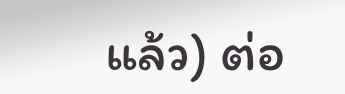แล้ว) ต่อ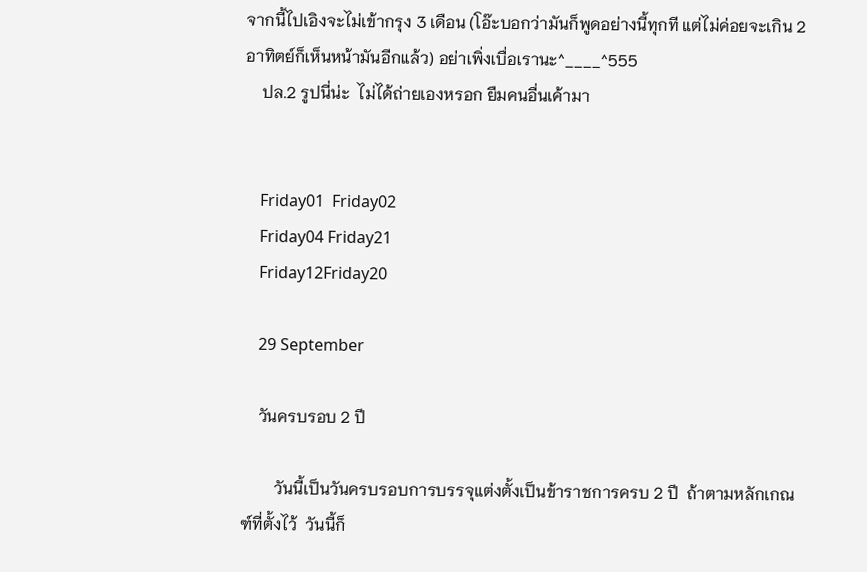จากนี้ไปเอิงจะไม่เข้ากรุง 3 เดือน (โอ๊ะบอกว่ามันก็พูดอย่างนี้ทุกที แต่ไม่ค่อยจะเกิน 2 อาทิตย์ก็เห็นหน้ามันอีกแล้ว) อย่าเพิ่งเบื่อเรานะ^____^555
    ปล.2 รูปนี่น่ะ  ไม่ได้ถ่ายเองหรอก ยืมคนอื่นเค้ามา


    Friday01  Friday02
    Friday04 Friday21
    Friday12Friday20

    29 September

    วันครบรอบ 2 ปี

        วันนี้เป็นวันครบรอบการบรรจุแต่งตั้งเป็นข้าราชการครบ 2 ปี  ถ้าตามหลักเกณฑ์ที่ตั้งไว้  วันนี้ก็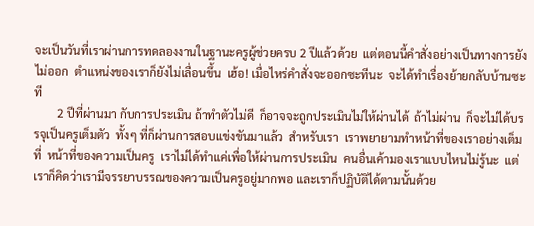จะเป็นวันที่เราผ่านการทดลองงานในฐานะครูผู้ช่วยครบ 2 ปีแล้วด้วย  แต่ตอนนี้คำสั่งอย่างเป็นทางการยังไม่ออก  ตำแหน่งของเราก็ยังไม่เลื่อนขึ้น  เฮ้อ! เมื่อไหร่คำสั่งจะออกซะทีนะ  จะได้ทำเรื่องย้ายกลับบ้านซะที
        2 ปีที่ผ่านมา กับการประเมิน ถ้าทำตัวไม่ดี  ก็อาจจะถูกประเมินไม่ให้ผ่านได้  ถ้าไม่ผ่าน  ก็จะไม่ได้บรรจุเป็นครูเต็มตัว  ทั้งๆ ที่ก็ผ่านการสอบแข่งขันมาแล้ว  สำหรับเรา  เราพยายามทำหน้าที่ของเราอย่างเต็มที่  หน้าที่ของความเป็นครู  เราไม่ได้ทำแค่เพื่อให้ผ่านการประเมิน  คนอื่นเค้ามองเราแบบไหนไม่รู้นะ  แต่เราก็คิดว่าเรามีจรรยาบรรณของความเป็นครูอยู่มากพอ และเราก็ปฏิบัติได้ตามนั้นด้วย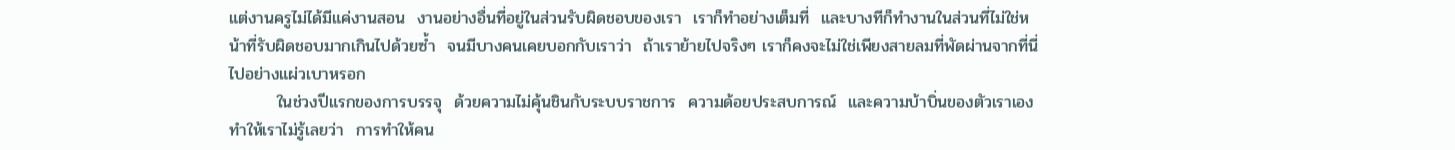แต่งานครูไม่ได้มีแค่งานสอน  งานอย่างอื่นที่อยู่ในส่วนรับผิดชอบของเรา  เราก็ทำอย่างเต็มที่  และบางทีก็ทำงานในส่วนที่ไม่ใช่หน้าที่รับผิดชอบมากเกินไปด้วยซ้ำ  จนมีบางคนเคยบอกกับเราว่า  ถ้าเราย้ายไปจริงๆ เราก็คงจะไม่ใช่เพียงสายลมที่พัดผ่านจากที่นี่ไปอย่างแผ่วเบาหรอก
        ในช่วงปีแรกของการบรรจุ  ด้วยความไม่คุ้นชินกับระบบราชการ  ความด้อยประสบการณ์  และความบ้าบิ่นของตัวเราเอง  ทำให้เราไม่รู้เลยว่า  การทำให้คน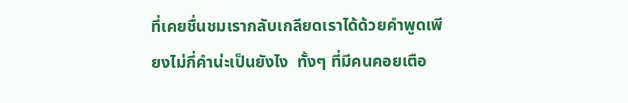ที่เคยชื่นชมเรากลับเกลียดเราได้ด้วยคำพูดเพียงไม่กี่คำน่ะเป็นยังไง  ทั้งๆ ที่มีคนคอยเตือ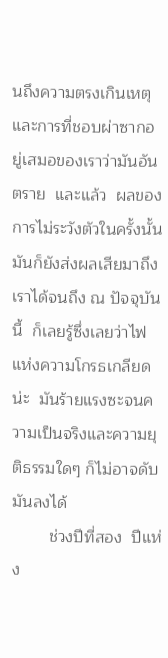นถึงความตรงเกินเหตุและการที่ชอบผ่าซากอยู่เสมอของเราว่ามันอันตราย  และแล้ว  ผลของการไม่ระวังตัวในครั้งนั้น  มันก็ยังส่งผลเสียมาถึงเราได้จนถึง ณ ปัจจุบันนี้  ก็เลยรู้ซึ่งเลยว่าไฟแห่งความโกรธเกลียดน่ะ  มันร้ายแรงซะจนความเป็นจริงและความยุติธรรมใดๆ ก็ไม่อาจดับมันลงได้
        ช่วงปีที่สอง  ปีแห่ง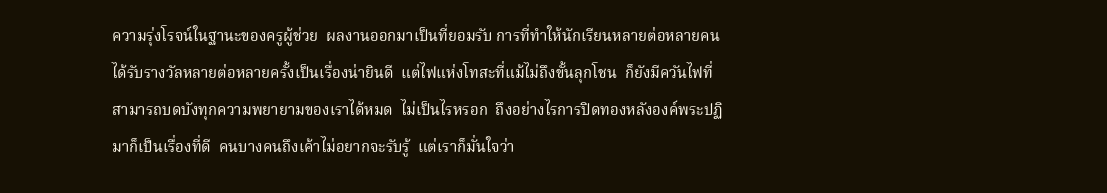ความรุ่งโรจน์ในฐานะของครูผู้ช่วย  ผลงานออกมาเป็นที่ยอมรับ การที่ทำให้นักเรียนหลายต่อหลายคนได้รับรางวัลหลายต่อหลายครั้งเป็นเรื่องน่ายินดี  แต่ไฟแห่งโทสะที่แม้ไม่ถึงขั้นลุกโชน  ก็ยังมีควันไฟที่สามารถบดบังทุกความพยายามของเราได้หมด  ไม่เป็นไรหรอก  ถึงอย่างไรการปิดทองหลังองค์พระปฏิมาก็เป็นเรื่องที่ดี  คนบางคนถึงเค้าไม่อยากจะรับรู้  แต่เราก็มั่นใจว่า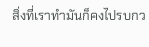สิ่งที่เราทำมันก็คงไปรบกว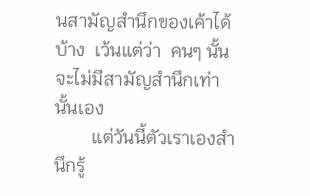นสามัญสำนึกของเค้าได้บ้าง  เว้นแต่ว่า  คนๆ นั้นจะไม่มีสามัญสำนึกเท่านั้นเอง
        แต่วันนี้ตัวเราเองสำนึกรู้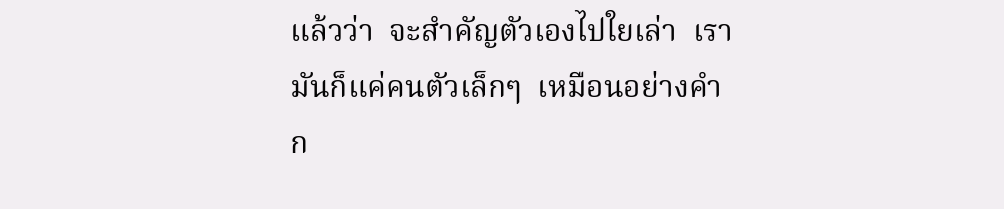แล้วว่า  จะสำคัญตัวเองไปใยเล่า  เรามันก็แค่คนตัวเล็กๆ  เหมือนอย่างคำก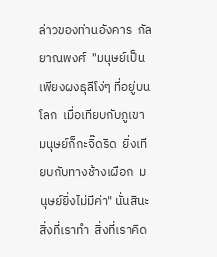ล่าวของท่านอังคาร  กัลยาณพงศ์  "มนุษย์เป็นเพียงผงธุลีโง่ๆ ที่อยู่บนโลก  เมื่อเทียบกับภูเขา  มนุษย์ก็กะจิ๊ดริด  ยิ่งเทียบกับทางช้างเผือก  มนุษย์ยิ่งไม่มีค่า" นั่นสินะ  สิ่งที่เราทำ  สิ่งที่เราคิด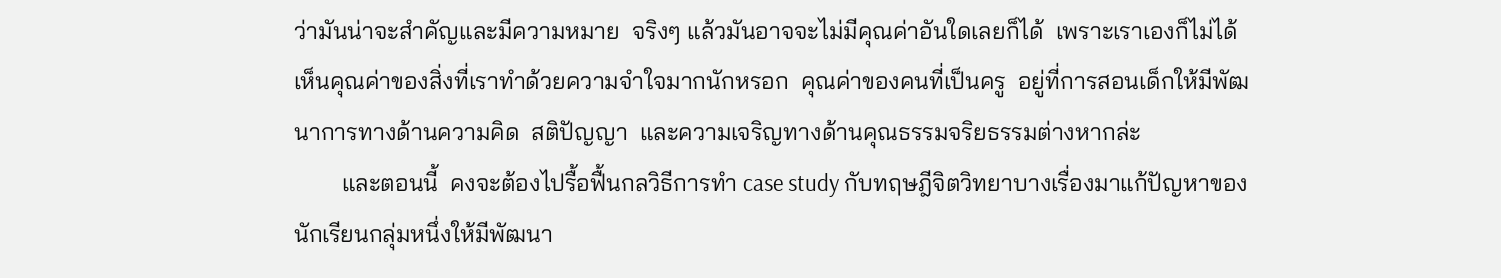ว่ามันน่าจะสำคัญและมีความหมาย  จริงๆ แล้วมันอาจจะไม่มีคุณค่าอันใดเลยก็ได้  เพราะเราเองก็ไม่ได้เห็นคุณค่าของสิ่งที่เราทำด้วยความจำใจมากนักหรอก  คุณค่าของคนที่เป็นครู  อยู่ที่การสอนเด็กให้มีพัฒนาการทางด้านความคิด  สติปัญญา  และความเจริญทางด้านคุณธรรมจริยธรรมต่างหากล่ะ
        และตอนนี้  คงจะต้องไปรื้อฟื้นกลวิธีการทำ case study กับทฤษฎีจิตวิทยาบางเรื่องมาแก้ปัญหาของนักเรียนกลุ่มหนึ่งให้มีพัฒนา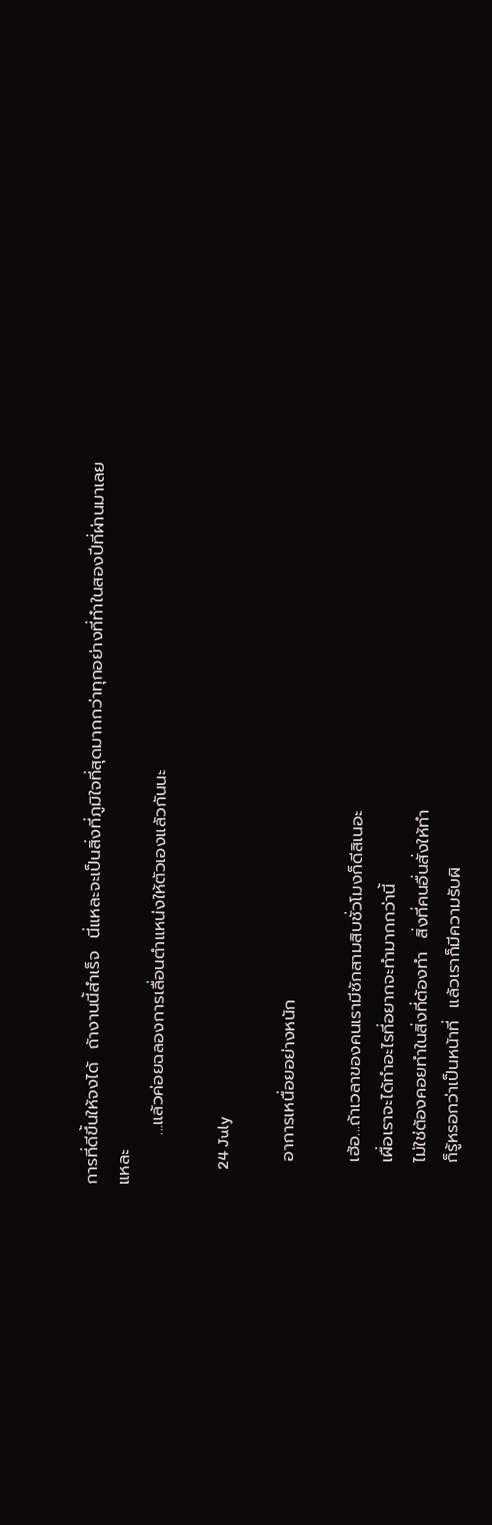การที่ดีขึ้นให้จงได้  ถ้างานนี้สำเร็จ  นี่แหละจะเป็นสิ่งที่ภูมิใจที่สุดมากกว่าทุกอย่างที่ทำในสองปีที่ผ่านมาเลยแหละ
        ...แล้วค่อยฉลองการเลื่อนตำแหน่งให้ตัวเองแล้วกันนะ

    24 July

    อาการเหนื่อยอย่างหนัก

    เฮ้อ...ถ้าเวลาของคนเรามีซักสามสิบชั่วโมงก็ดีสิเนอะ
    เผื่อเราจะได้ทำอะไรที่อยากจะทำมากกว่านี้
    ไม่ใช่ต้องคอยทำในสิ่งที่ต้องทำ  สิ่งที่คนอื่นสั่งให้ทำ
    ก็รู้หรอกว่าเป็นหน้าที่  แล้วเราก็มีความรับผิ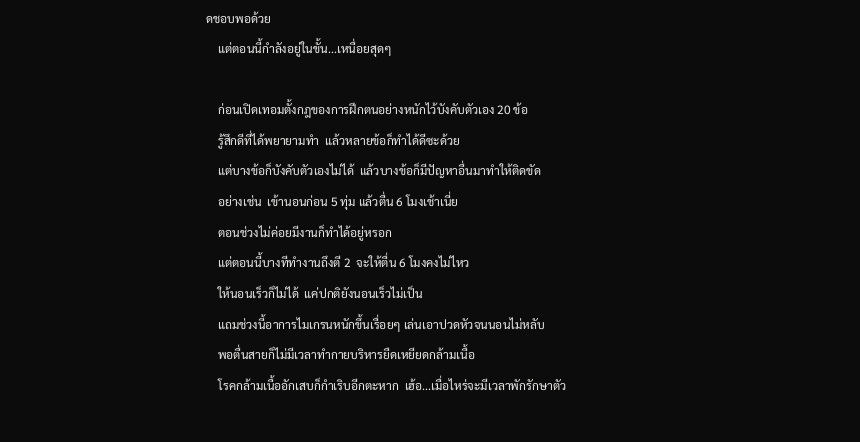ดชอบพอด้วย
    แต่ตอนนี้กำลังอยู่ในขั้น...เหนื่อยสุดๆ

    ก่อนเปิดเทอมตั้งกฎของการฝึกตนอย่างหนักไว้บังคับตัวเอง 20 ข้อ
    รู้สึกดีที่ได้พยายามทำ  แล้วหลายข้อก็ทำได้ดีซะด้วย
    แต่บางข้อก็บังคับตัวเองไม่ได้  แล้วบางข้อก็มีปัญหาอื่นมาทำให้ติดขัด
    อย่างเช่น  เข้านอนก่อน 5 ทุ่ม แล้วตื่น 6 โมงเช้าเนี่ย
    ตอนช่วงไม่ค่อยมีงานก็ทำได้อยู่หรอก
    แต่ตอนนี้บางทีทำงานถึงตี 2  จะให้ตื่น 6 โมงคงไม่ไหว
    ให้นอนเร็วก็ไม่ได้  แค่ปกติยังนอนเร็วไม่เป็น
    แถมช่วงนี้อาการไมเกรนหนักขึ้นเรื่อยๆ เล่นเอาปวดหัวจนนอนไม่หลับ
    พอตื่นสายก็ไม่มีเวลาทำกายบริหารยืดเหยียดกล้ามเนื้อ
    โรคกล้ามเนื้ออักเสบก็กำเริบอีกตะหาก  เฮ้อ...เมื่อไหร่จะมีเวลาพักรักษาตัว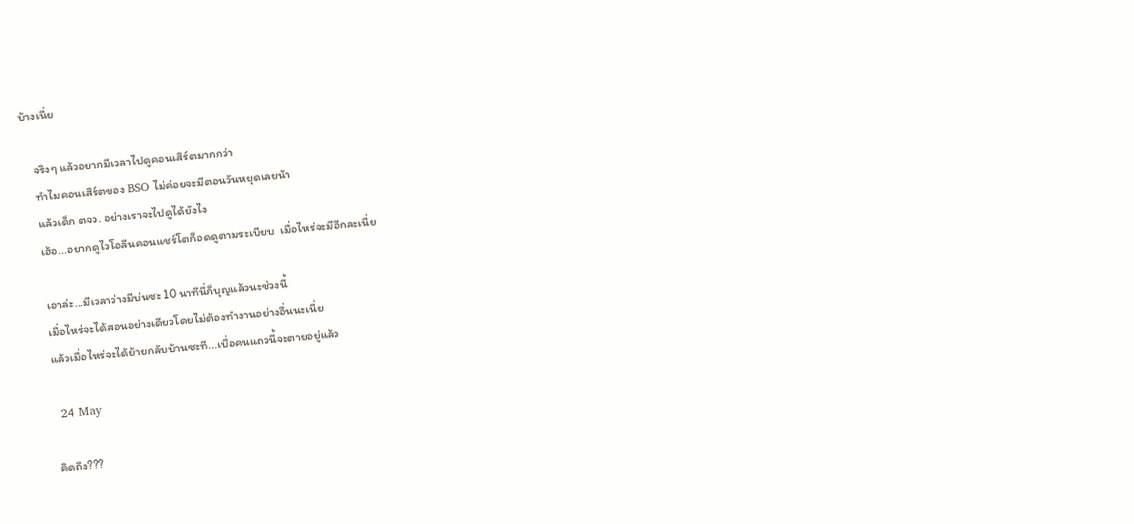บ้างเนี่ย

    จริงๆ แล้วอยากมีเวลาไปดูคอนเสิร์ตมากกว่า
    ทำไมคอนเสิร์ตของ BSO ไม่ค่อยจะมีตอนวันหยุดเลยน้า
    แล้วเด็ก ตจว. อย่างเราจะไปดูได้ยังไง
    เฮ้อ...อยากดูไวโอลีนคอนแชร์โตก็อดดูตามระเบียบ  เมื่อไหร่จะมีอีกละเนี่ย

    เอาล่ะ...มีเวลาว่างมีบ่นซะ 10 นาทีนี่ก็บุญแล้วนะช่วงนี้
    เมื่อไหร่จะได้สอนอย่างเดียวโดยไม่ต้องทำงานอย่างอื่นนะเนี่ย
    แล้วเมื่อไหร่จะได้ย้ายกลับบ้านซะที...เบื่อคนแถวนี้จะตายอยู่แล้ว

    24 May

    คิดถึง???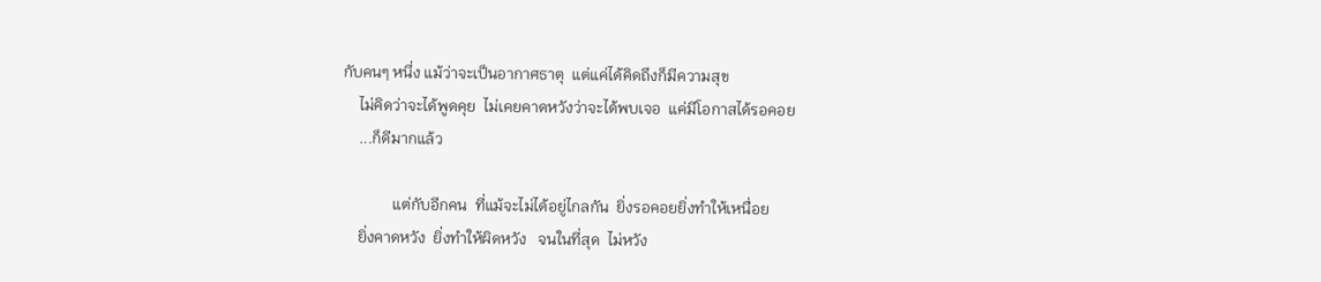กับคนๆ หนึ่ง แม้ว่าจะเป็นอากาศธาตุ  แต่แค่ได้คิดถึงก็มีความสุข
    ไม่คิดว่าจะได้พูดคุย  ไม่เคยคาดหวังว่าจะได้พบเจอ  แค่มีโอกาสได้รอคอย
    ...ก็ดีมากแล้ว

             แต่กับอีกคน  ที่แม้จะไม่ได้อยู่ไกลกัน  ยิ่งรอคอยยิ่งทำให้เหนื่อย
    ยิ่งคาดหวัง  ยิ่งทำให้ผิดหวัง   จนในที่สุด  ไม่หวัง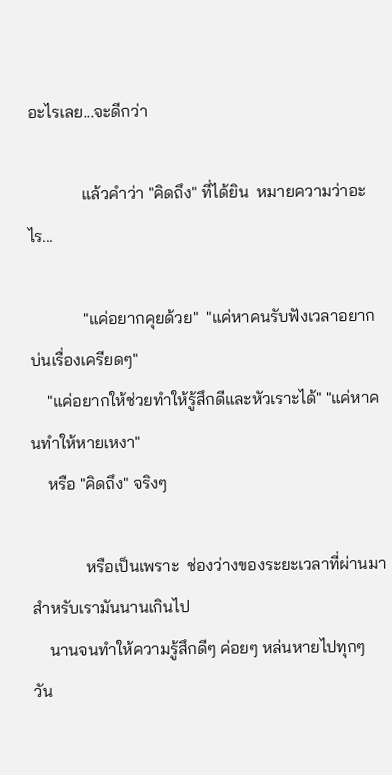อะไรเลย...จะดีกว่า

             แล้วคำว่า "คิดถึง" ที่ได้ยิน  หมายความว่าอะไร...

             "แค่อยากคุยด้วย"  "แค่หาคนรับฟังเวลาอยากบ่นเรื่องเครียดๆ"
    "แค่อยากให้ช่วยทำให้รู้สึกดีและหัวเราะได้" "แค่หาคนทำให้หายเหงา"
    หรือ "คิดถึง" จริงๆ

             หรือเป็นเพราะ  ช่องว่างของระยะเวลาที่ผ่านมาสำหรับเรามันนานเกินไป
    นานจนทำให้ความรู้สึกดีๆ ค่อยๆ หล่นหายไปทุกๆ วัน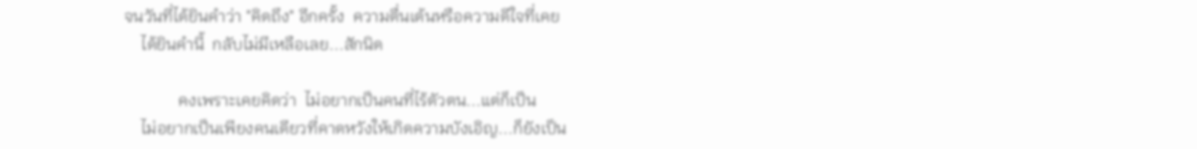จนวันที่ได้ยินคำว่า "คิดถึง" อีกครั้ง  ความตื่นเต้นหรือความดีใจที่เคย
    ได้ยินคำนี้  กลับไม่มีเหลือเลย...สักนิด

             คงเพราะเคยคิดว่า  ไม่อยากเป็นคนที่ไร้ตัวตน...แต่ก็เป็น
    ไม่อยากเป็นเพียงคนเดียวที่คาดหวังให้เกิดความบังเอิญ...ก็ยังเป็น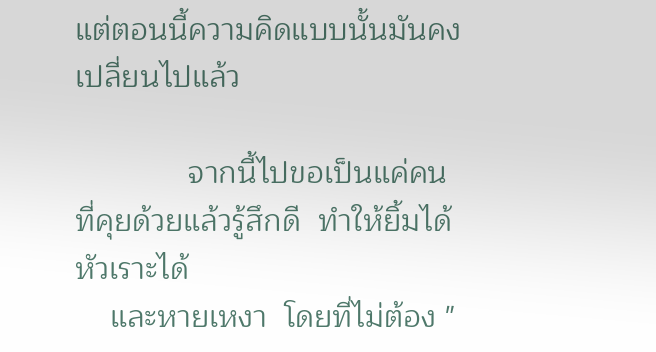แต่ตอนนี้ความคิดแบบนั้นมันคงเปลี่ยนไปแล้ว

             จากนี้ไปขอเป็นแค่คนที่คุยด้วยแล้วรู้สึกดี  ทำให้ยิ้มได้  หัวเราะได้
    และหายเหงา  โดยที่ไม่ต้อง "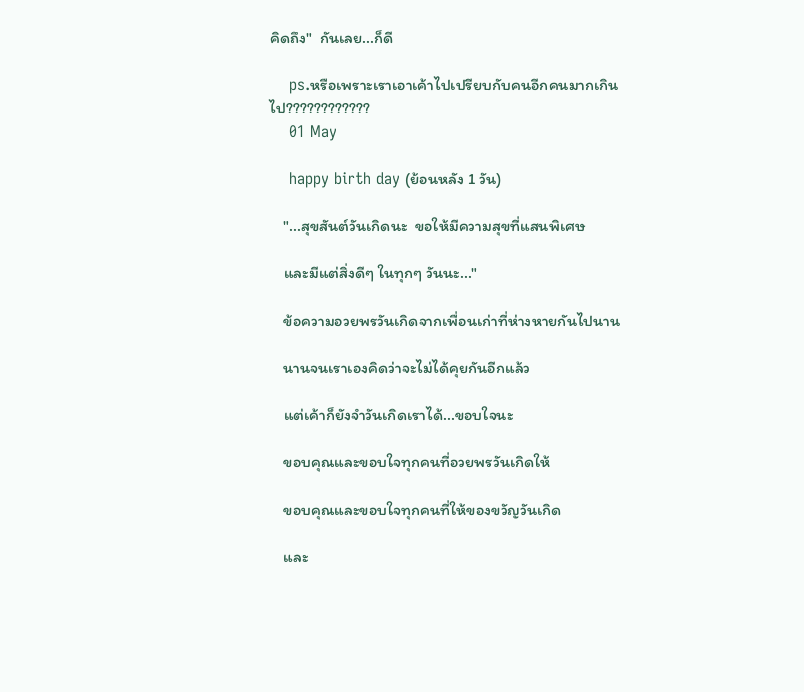คิดถึง"  กันเลย...ก็ดี

    ps.หรือเพราะเราเอาเค้าไปเปรียบกับคนอีกคนมากเกินไป????????????
    01 May

    happy birth day (ย้อนหลัง 1 วัน)

    "...สุขสันต์วันเกิดนะ  ขอให้มีความสุขที่แสนพิเศษ

    และมีแต่สิ่งดีๆ ในทุกๆ วันนะ..."

    ข้อความอวยพรวันเกิดจากเพื่อนเก่าที่ห่างหายกันไปนาน

    นานจนเราเองคิดว่าจะไม่ได้คุยกันอีกแล้ว

    แต่เค้าก็ยังจำวันเกิดเราได้...ขอบใจนะ

    ขอบคุณและขอบใจทุกคนที่อวยพรวันเกิดให้

    ขอบคุณและขอบใจทุกคนที่ให้ของขวัญวันเกิด

    และ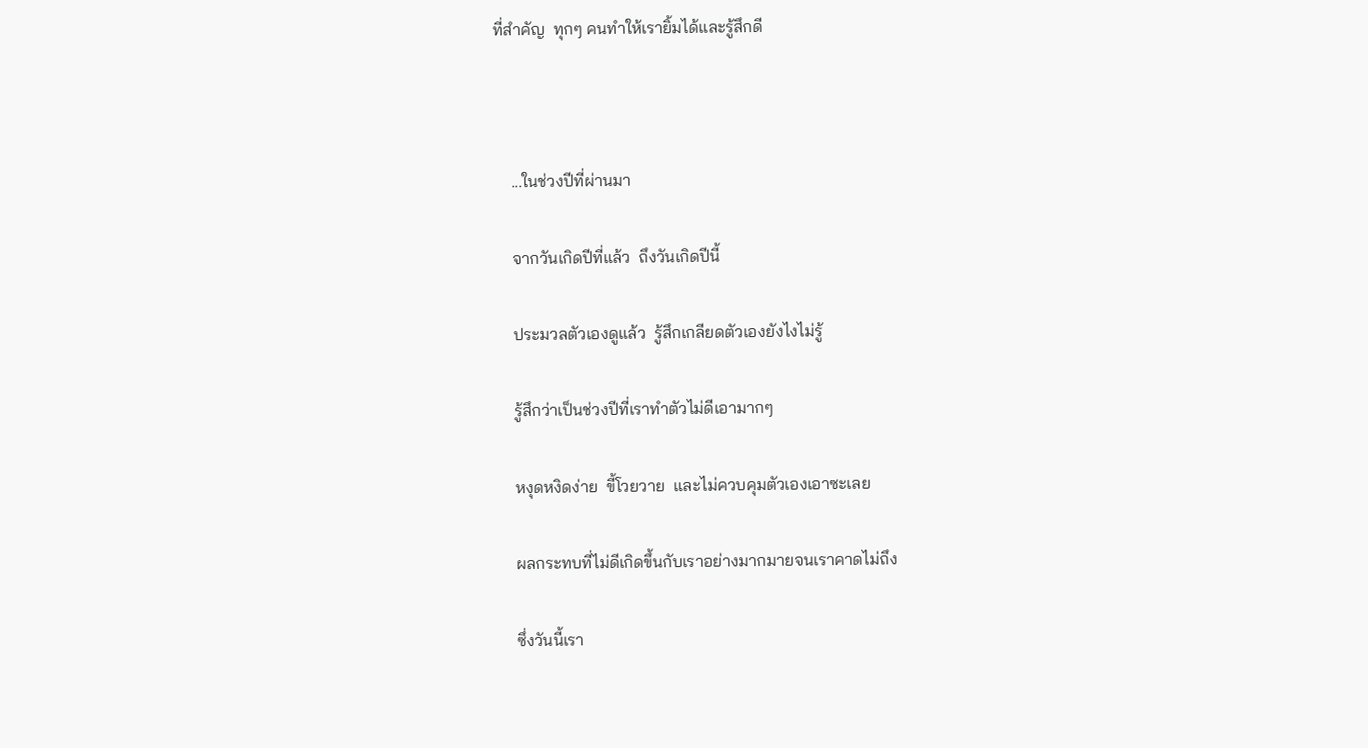ที่สำคัญ  ทุกๆ คนทำให้เรายิ้มได้และรู้สึกดี



    ...ในช่วงปีที่ผ่านมา

    จากวันเกิดปีที่แล้ว  ถึงวันเกิดปีนี้

    ประมวลตัวเองดูแล้ว  รู้สึกเกลียดตัวเองยังไงไม่รู้

    รู้สึกว่าเป็นช่วงปีที่เราทำตัวไม่ดีเอามากๆ

    หงุดหงิดง่าย  ขี้โวยวาย  และไม่ควบคุมตัวเองเอาซะเลย

    ผลกระทบที่ไม่ดีเกิดขึ้นกับเราอย่างมากมายจนเราคาดไม่ถึง

    ซึ่งวันนี้เรา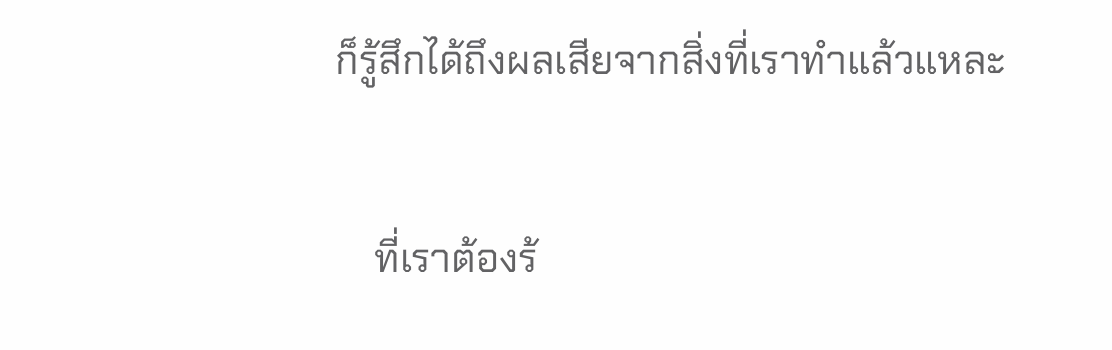ก็รู้สึกได้ถึงผลเสียจากสิ่งที่เราทำแล้วแหละ

    ที่เราต้องร้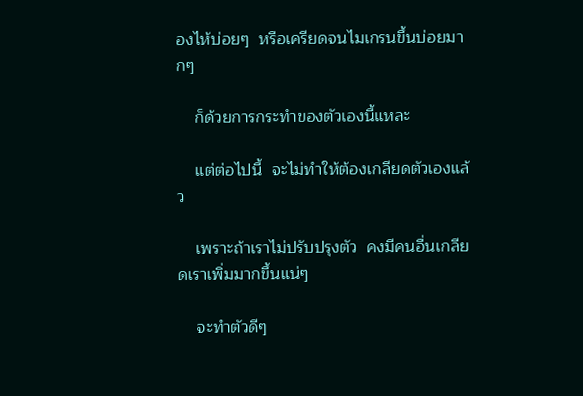องไห้บ่อยๆ  หรือเครียดจนไมเกรนขึ้นบ่อยมากๆ

    ก็ด้วยการกระทำของตัวเองนี้แหละ

    แต่ต่อไปนี้  จะไม่ทำให้ต้องเกลียดตัวเองแล้ว

    เพราะถ้าเราไม่ปรับปรุงตัว  คงมีคนอื่นเกลียดเราเพิ่มมากขึ้นแน่ๆ

    จะทำตัวดีๆ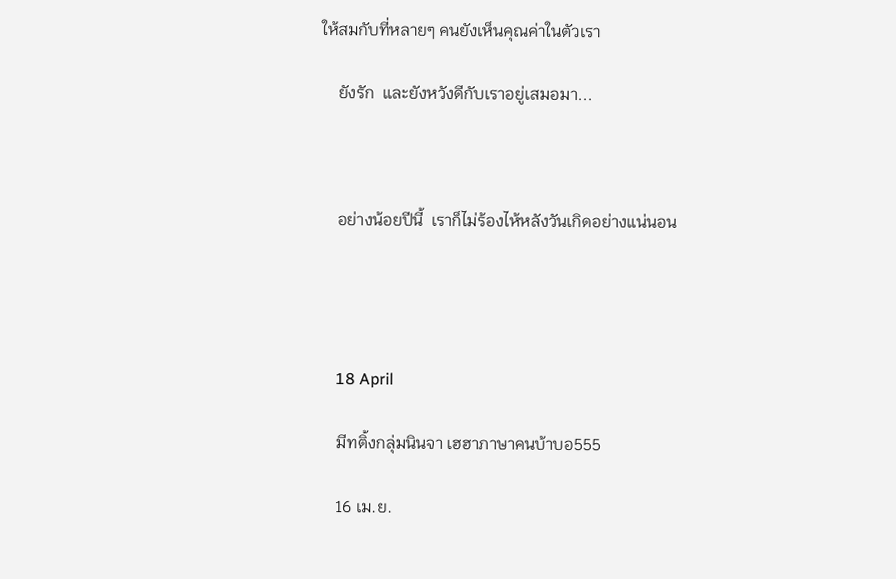ให้สมกับที่หลายๆ คนยังเห็นคุณค่าในตัวเรา

    ยังรัก  และยังหวังดีกับเราอยู่เสมอมา...



    อย่างน้อยปีนี้  เราก็ไม่ร้องไห้หลังวันเกิดอย่างแน่นอน




    18 April

    มีทติ้งกลุ่มนินจา เฮฮาภาษาคนบ้าบอ555

    16 เม.ย.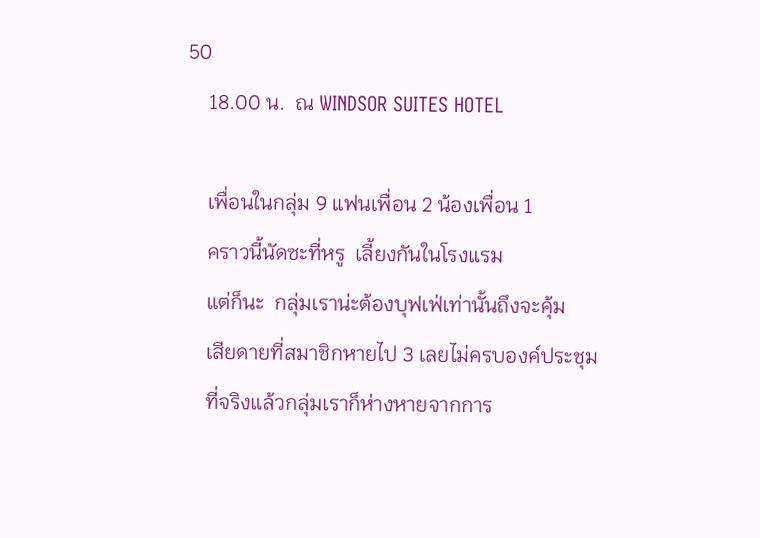50
    18.00 น.  ณ WINDSOR SUITES HOTEL

    เพื่อนในกลุ่ม 9 แฟนเพื่อน 2 น้องเพื่อน 1
    คราวนี้นัดซะที่หรู  เลี้ยงกันในโรงแรม
    แต่ก็นะ  กลุ่มเราน่ะต้องบุฟเฟ่เท่านั้นถึงจะคุ้ม
    เสียดายที่สมาชิกหายไป 3 เลยไม่ครบองค์ประชุม
    ที่จริงแล้วกลุ่มเราก็ห่างหายจากการ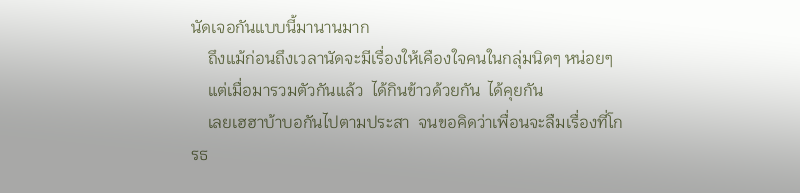นัดเจอกันแบบนี้มานานมาก
    ถึงแม้ก่อนถึงเวลานัดจะมีเรื่องให้เคืองใจคนในกลุ่มนิดๆ หน่อยๆ
    แต่เมื่อมารวมตัวกันแล้ว  ได้กินข้าวด้วยกัน  ได้คุยกัน
    เลยเฮฮาบ้าบอกันไปตามประสา  จนขอคิดว่าเพื่อนจะลืมเรื่องที่โกรธ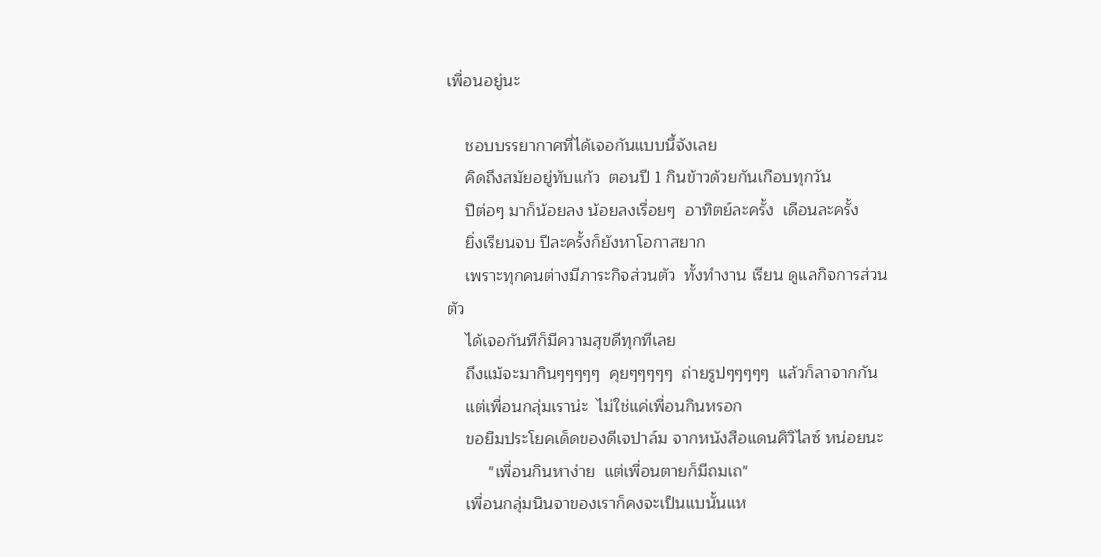เพื่อนอยู่นะ

    ชอบบรรยากาศที่ได้เจอกันแบบนี้จังเลย
    คิดถึงสมัยอยู่ทับแก้ว  ตอนปี 1 กินข้าวด้วยกันเกือบทุกวัน
    ปีต่อๆ มาก็น้อยลง น้อยลงเรื่อยๆ  อาทิตย์ละครั้ง  เดือนละครั้ง
    ยิ่งเรียนจบ ปีละครั้งก็ยังหาโอกาสยาก
    เพราะทุกคนต่างมีภาระกิจส่วนตัว  ทั้งทำงาน เรียน ดูแลกิจการส่วนตัว
    ได้เจอกันทีก็มีความสุขดีทุกทีเลย
    ถึงแม้จะมากินๆๆๆๆๆ  คุยๆๆๆๆๆ  ถ่ายรูปๆๆๆๆๆ  แล้วก็ลาจากกัน
    แต่เพื่อนกลุ่มเราน่ะ  ไม่ใช่แค่เพื่อนกินหรอก
    ขอยืมประโยคเด็ดของดีเจปาล์ม จากหนังสือแดนศิวิไลซ์ หน่อยนะ
         "เพื่อนกินหาง่าย  แต่เพื่อนตายก็มีถมเถ"
    เพื่อนกลุ่มนินจาของเราก็คงจะเป็นแบนั้นแห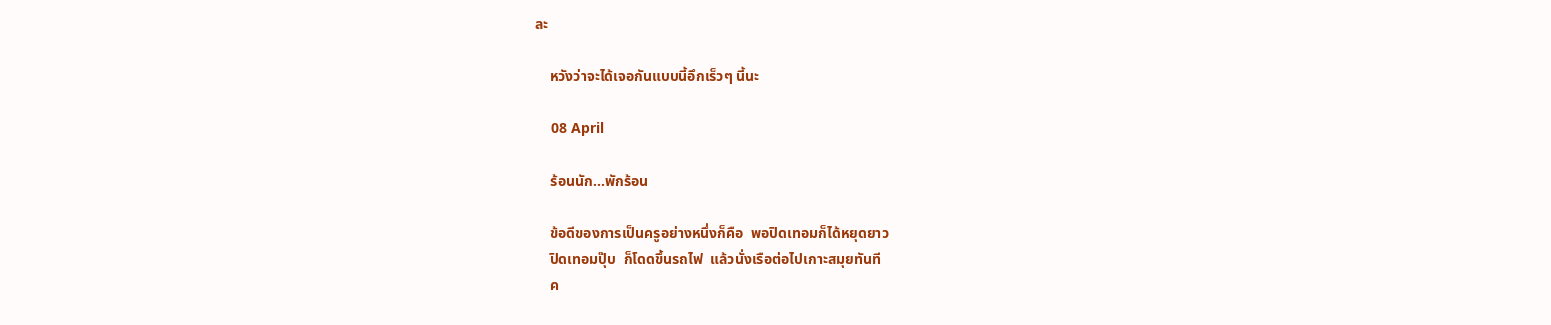ละ

    หวังว่าจะได้เจอกันแบบนี้อึกเร็วๆ นี้นะ

    08 April

    ร้อนนัก...พักร้อน

    ข้อดีของการเป็นครูอย่างหนึ่งก็คือ  พอปิดเทอมก็ได้หยุดยาว
    ปิดเทอมปุ๊บ  ก็โดดขึ้นรถไฟ  แล้วนั่งเรือต่อไปเกาะสมุยทันที
    ค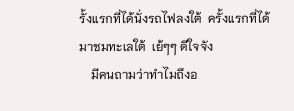รั้งแรกที่ได้นั่งรถไฟลงใต้  ครั้งแรกที่ได้มาชมทะเลใต้  เย้ๆๆ ดีใจจัง
    มีคนถามว่าทำไมถึงอ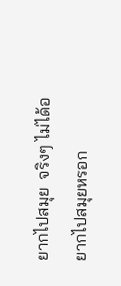ยากไปสมุย  จริงๆ ไม่ได้อยากไปสมุยหรอก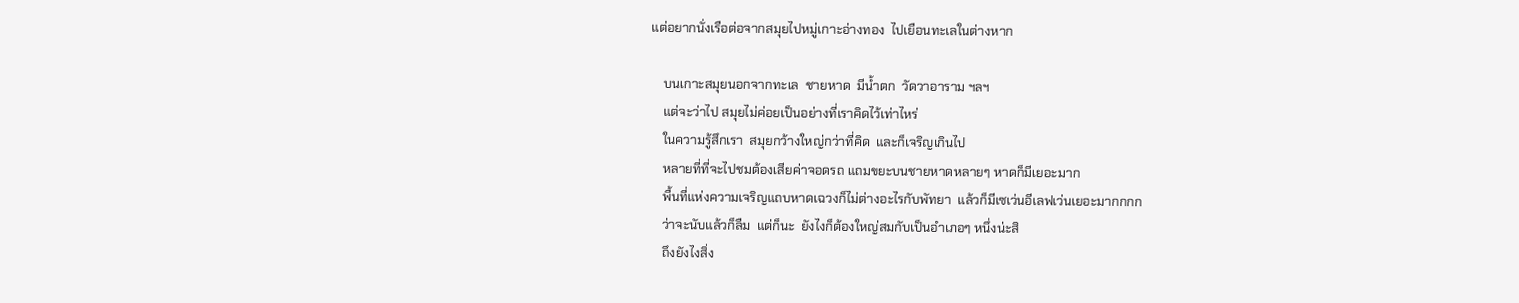แต่อยากนั่งเรือต่อจากสมุยไปหมู่เกาะอ่างทอง  ไปเยือนทะเลในต่างหาก

    บนเกาะสมุยนอกจากทะเล  ชายหาด  มีน้ำตก  วัดวาอาราม ฯลฯ
    แต่จะว่าไป สมุยไม่ค่อยเป็นอย่างที่เราคิดไว้เท่าไหร่
    ในความรู้สึกเรา  สมุยกว้างใหญ่กว่าที่คิด  และก็เจริญเกินไป
    หลายที่ที่จะไปชมต้องเสียค่าจอดรถ แถมขยะบนชายหาดหลายๆ หาดก็มีเยอะมาก
    พื้นที่แห่งความเจริญแถบหาดเฉวงก็ไม่ต่างอะไรกับพัทยา  แล้วก็มีเซเว่นอีเลฟเว่นเยอะมากกกก
    ว่าจะนับแล้วก็ลืม  แต่ก็นะ  ยังไงก็ต้องใหญ่สมกับเป็นอำเภอๆ หนึ่งน่ะสิ
    ถึงยังไงสิ่ง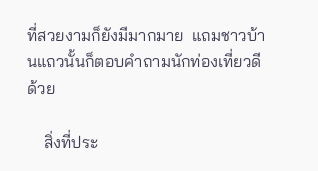ที่สวยงามก็ยังมีมากมาย  แถมชาวบ้านแถวนั้นก็ตอบคำถามนักท่องเที่ยวดีด้วย

    สิ่งที่ประ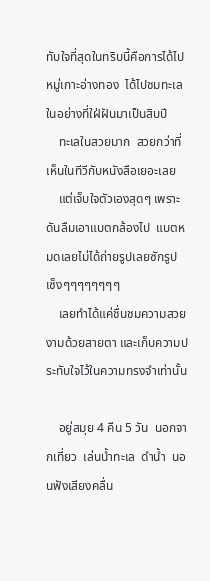ทับใจที่สุดในทริบนี้คือการได้ไปหมู่เกาะอ่างทอง  ได้ไปชมทะเลในอย่างที่ใฝ่ฝันมาเป็นสิบปี
    ทะเลในสวยมาก  สวยกว่าที่เห็นในทีวีกับหนังสือเยอะเลย
    แต่เจ็บใจตัวเองสุดๆ เพราะดันลืมเอาแบตกล้องไป  แบตหมดเลยไม่ได้ถ่ายรูปเลยซักรูป  เซ็งๆๆๆๆๆๆๆๆ
    เลยทำได้แค่ชื่นชมความสวยงามด้วยสายตา และเก็บความประทับใจไว้ในความทรงจำเท่านั้น

    อยู่สมุย 4 คืน 5 วัน  นอกจากเที่ยว  เล่นน้ำทะเล  ดำน้ำ  นอนฟังเสียงคลื่น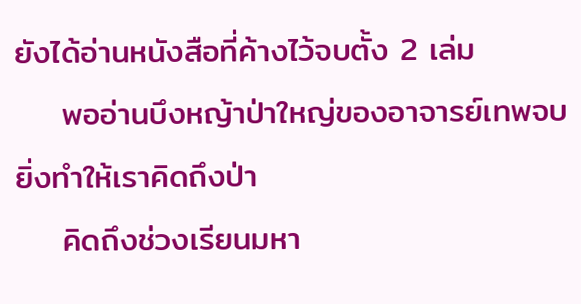ยังได้อ่านหนังสือที่ค้างไว้จบตั้ง 2 เล่ม
    พออ่านบึงหญ้าป่าใหญ่ของอาจารย์เทพจบ  ยิ่งทำให้เราคิดถึงป่า
    คิดถึงช่วงเรียนมหา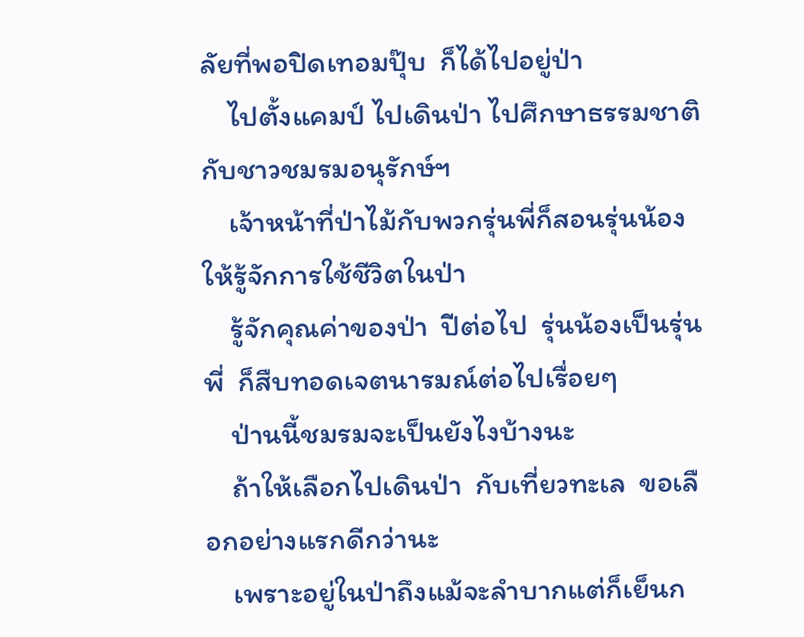ลัยที่พอปิดเทอมปุ๊บ  ก็ได้ไปอยู่ป่า
    ไปตั้งแคมป์ ไปเดินป่า ไปศึกษาธรรมชาติ  กับชาวชมรมอนุรักษ์ฯ
    เจ้าหน้าที่ป่าไม้กับพวกรุ่นพี่ก็สอนรุ่นน้องให้รู้จักการใช้ชีวิตในป่า
    รู้จักคุณค่าของป่า  ปีต่อไป  รุ่นน้องเป็นรุ่นพี่  ก็สืบทอดเจตนารมณ์ต่อไปเรื่อยๆ
    ป่านนี้ชมรมจะเป็นยังไงบ้างนะ
    ถ้าให้เลือกไปเดินป่า  กับเที่ยวทะเล  ขอเลือกอย่างแรกดีกว่านะ
    เพราะอยู่ในป่าถึงแม้จะลำบากแต่ก็เย็นก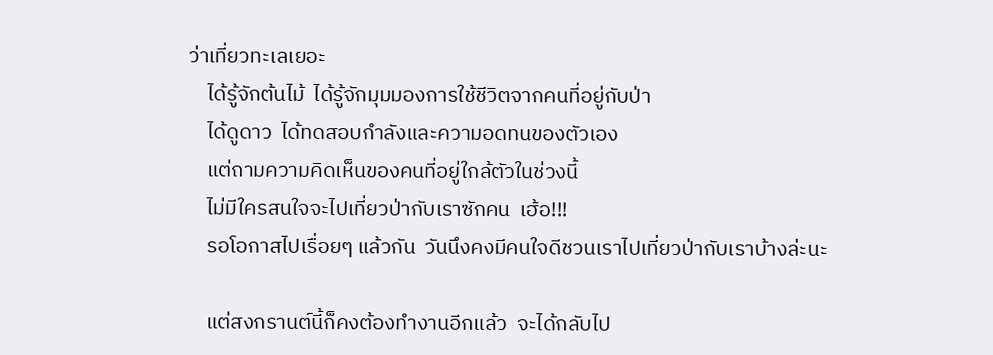ว่าเที่ยวทะเลเยอะ
    ได้รู้จักต้นไม้  ได้รู้จักมุมมองการใช้ชีวิตจากคนที่อยู่กับป่า
    ได้ดูดาว  ได้ทดสอบกำลังและความอดทนของตัวเอง
    แต่ถามความคิดเห็นของคนที่อยู่ใกล้ตัวในช่วงนี้
    ไม่มีใครสนใจจะไปเที่ยวป่ากับเราซักคน  เฮ้อ!!!
    รอโอกาสไปเรื่อยๆ แล้วกัน  วันนึงคงมีคนใจดีชวนเราไปเที่ยวป่ากับเราบ้างล่ะนะ

    แต่สงกรานต์นี้ก็คงต้องทำงานอีกแล้ว  จะได้กลับไป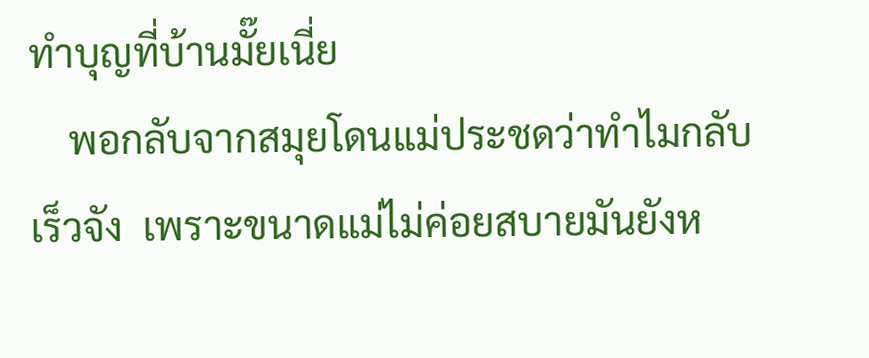ทำบุญที่บ้านมั๊ยเนี่ย
    พอกลับจากสมุยโดนแม่ประชดว่าทำไมกลับเร็วจัง  เพราะขนาดแม่ไม่ค่อยสบายมันยังห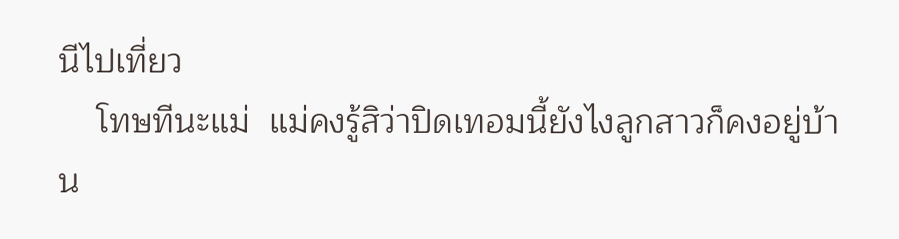นีไปเที่ยว
    โทษทีนะแม่  แม่คงรู้สิว่าปิดเทอมนี้ยังไงลูกสาวก็คงอยู่บ้าน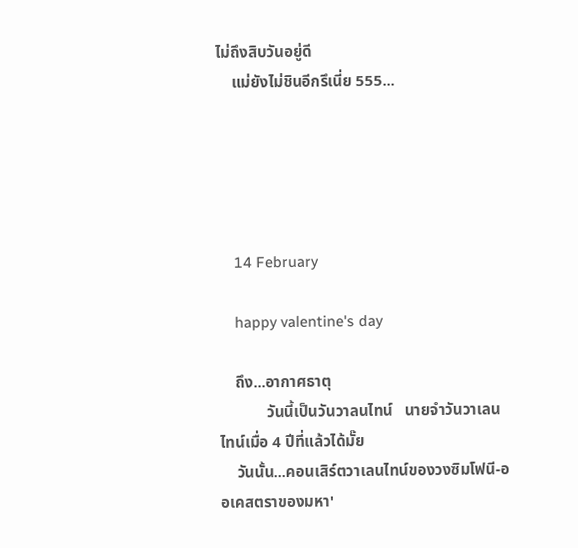ไม่ถึงสิบวันอยู่ดี
    แม่ยังไม่ชินอีกรึเนี่ย 555...





    14 February

    happy valentine's day

    ถึง...อากาศธาตุ
            วันนี้เป็นวันวาลนไทน์   นายจำวันวาเลนไทน์เมื่อ 4 ปีที่แล้วได้มั๊ย
    วันนั้น...คอนเสิร์ตวาเลนไทน์ของวงซิมโฟนี-ออเคสตราของมหา'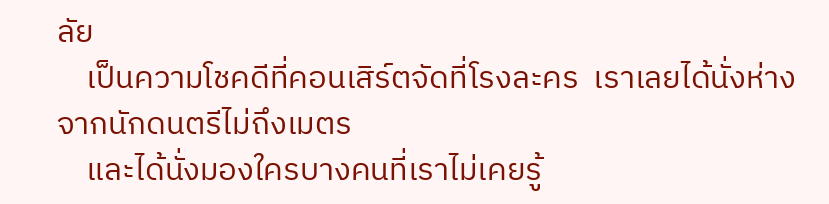ลัย
    เป็นความโชคดีที่คอนเสิร์ตจัดที่โรงละคร  เราเลยได้นั่งห่างจากนักดนตรีไม่ถึงเมตร
    และได้นั่งมองใครบางคนที่เราไม่เคยรู้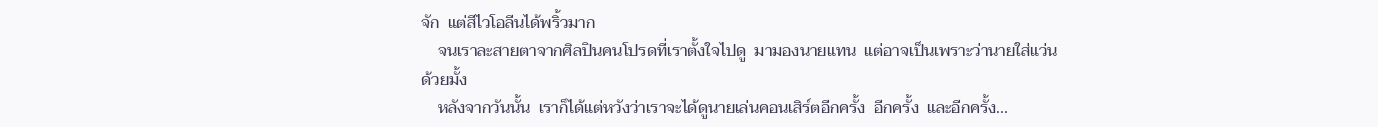จัก  แต่สีไวโอลีนได้พริ้วมาก
    จนเราละสายตาจากศิลปินคนโปรดที่เราตั้งใจไปดู  มามองนายแทน  แต่อาจเป็นเพราะว่านายใส่แว่นด้วยมั้ง
    หลังจากวันนั้น  เราก็ได้แต่หวังว่าเราจะได้ดูนายเล่นคอนเสิร์ตอีกครั้ง  อีกครั้ง  และอีกครั้ง...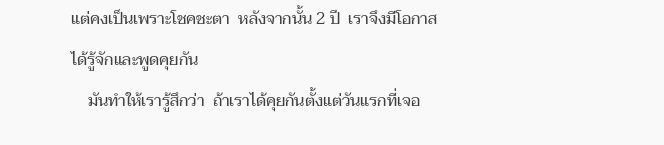แต่คงเป็นเพราะโชคชะตา  หลังจากนั้น 2 ปี  เราจึงมีโอกาสได้รู้จักและพูดคุยกัน
    มันทำให้เรารู้สึกว่า  ถ้าเราได้คุยกันตั้งแต่วันแรกที่เจอ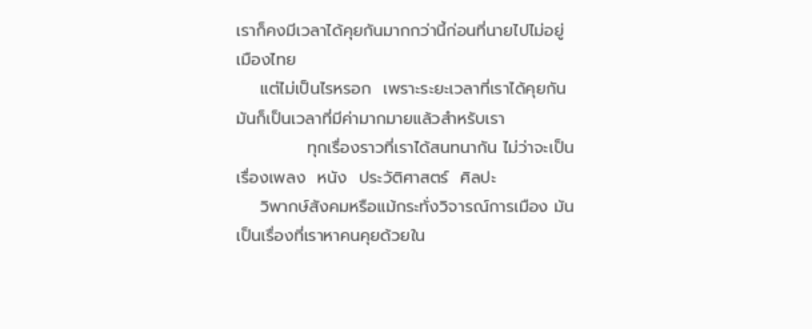เราก็คงมีเวลาได้คุยกันมากกว่านี้ก่อนที่นายไปไม่อยู่เมืองไทย
    แต่ไม่เป็นไรหรอก  เพราะระยะเวลาที่เราได้คุยกัน  มันก็เป็นเวลาที่มีค่ามากมายแล้วสำหรับเรา
            ทุกเรื่องราวที่เราได้สนทนากัน ไม่ว่าจะเป็นเรื่องเพลง  หนัง  ประวัติศาสตร์  ศิลปะ
    วิพากษ์สังคมหรือแม้กระทั่งวิจารณ์การเมือง มันเป็นเรื่องที่เราหาคนคุยด้วยใน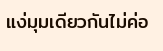แง่มุมเดียวกันไม่ค่อ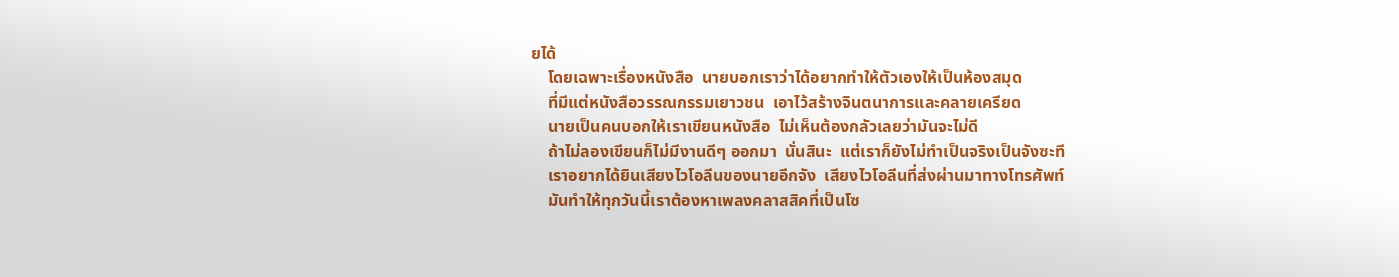ยได้
    โดยเฉพาะเรื่องหนังสือ  นายบอกเราว่าได้อยากทำให้ตัวเองให้เป็นห้องสมุด
    ที่มีแต่หนังสือวรรณกรรมเยาวชน  เอาไว้สร้างจินตนาการและคลายเครียด
    นายเป็นคนบอกให้เราเขียนหนังสือ  ไม่เห็นต้องกลัวเลยว่ามันจะไม่ดี
    ถ้าไม่ลองเขียนก็ไม่มีงานดีๆ ออกมา  นั่นสินะ  แต่เราก็ยังไม่ทำเป็นจริงเป็นจังซะที
    เราอยากได้ยินเสียงไวโอลีนของนายอีกจัง  เสียงไวโอลีนที่ส่งผ่านมาทางโทรศัพท์
    มันทำให้ทุกวันนี้เราต้องหาเพลงคลาสสิคที่เป็นโซ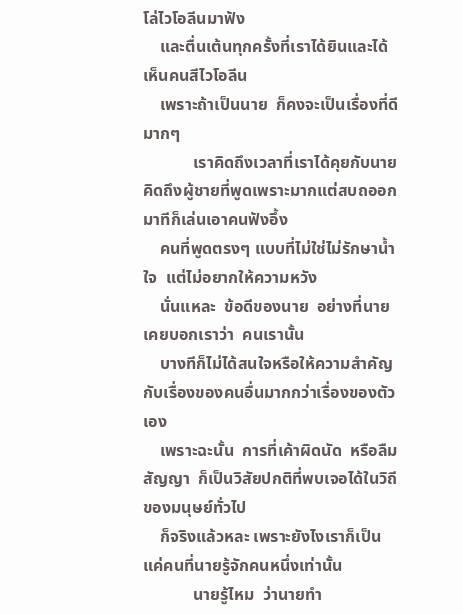โล่ไวโอลีนมาฟัง
    และตื่นเต้นทุกครั้งที่เราได้ยินและได้เห็นคนสีไวโอลีน
    เพราะถ้าเป็นนาย  ก็คงจะเป็นเรื่องที่ดีมากๆ
            เราคิดถึงเวลาที่เราได้คุยกับนาย  คิดถึงผู้ชายที่พูดเพราะมากแต่สบถออกมาทีก็เล่นเอาคนฟังอึ้ง
    คนที่พูดตรงๆ แบบที่ไม่ใช่ไม่รักษาน้ำใจ  แต่ไม่อยากให้ความหวัง
    นั่นแหละ  ข้อดีของนาย  อย่างที่นายเคยบอกเราว่า  คนเรานั้น
    บางทีก็ไม่ได้สนใจหรือให้ความสำคัญกับเรื่องของคนอื่นมากกว่าเรื่องของตัวเอง
    เพราะฉะนั้น  การที่เค้าผิดนัด  หรือลืมสัญญา  ก็เป็นวิสัยปกติที่พบเจอได้ในวิถีของมนุษย์ทั่วไป
    ก็จริงแล้วหละ เพราะยังไงเราก็เป็นแค่คนที่นายรู้จักคนหนึ่งเท่านั้น
            นายรู้ไหม  ว่านายทำ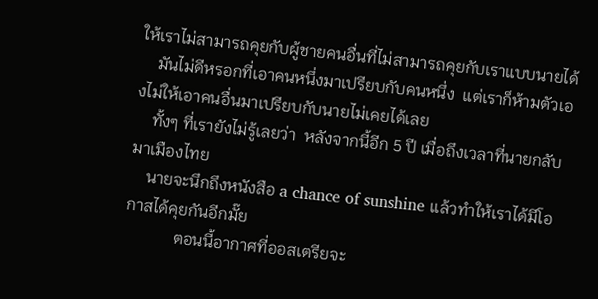ให้เราไม่สามารถคุยกับผู้ชายคนอื่นที่ไม่สามารถคุยกับเราแบบนายได้
    มันไม่ดีหรอกที่เอาคนหนึ่งมาเปรียบกับคนหนึ่ง  แต่เราก็ห้ามตัวเองไม่ให้เอาคนอื่นมาเปรียบกับนายไม่เคยได้เลย
    ทั้งๆ ที่เรายังไม่รู้เลยว่า  หลังจากนี้อีก 5 ปี เมื่อถึงเวลาที่นายกลับมาเมืองไทย
    นายจะนึกถึงหนังสือ a chance of sunshine แล้วทำให้เราได้มีโอกาสได้คุยกันอีกมั๊ย
            ตอนนี้อากาศที่ออสเตรียจะ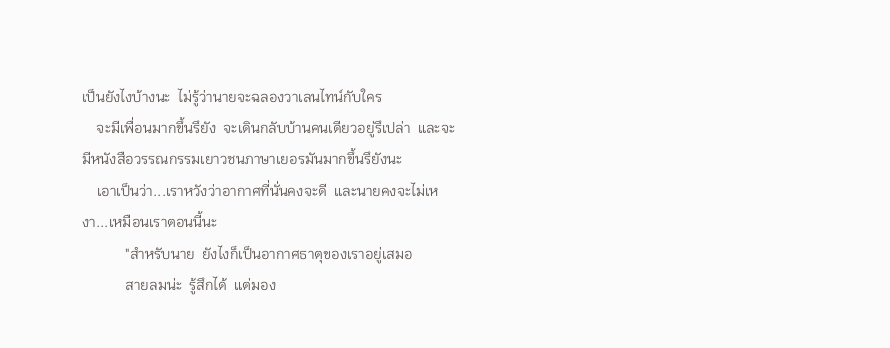เป็นยังไงบ้างนะ  ไม่รู้ว่านายจะฉลองวาเลนไทน์กับใคร
    จะมีเพื่อนมากขึ้นรึยัง  จะเดินกลับบ้านคนเดียวอยู่รึเปล่า  และจะมีหนังสือวรรณกรรมเยาวชนภาษาเยอรมันมากขึ้นรึยังนะ
    เอาเป็นว่า...เราหวังว่าอากาศที่นั่นคงจะดี  และนายคงจะไม่เหงา...เหมือนเราตอนนี้นะ
            "สำหรับนาย  ยังไงก็เป็นอากาศธาตุของเราอยู่เสมอ
            สายลมน่ะ  รู้สึกได้  แต่มอง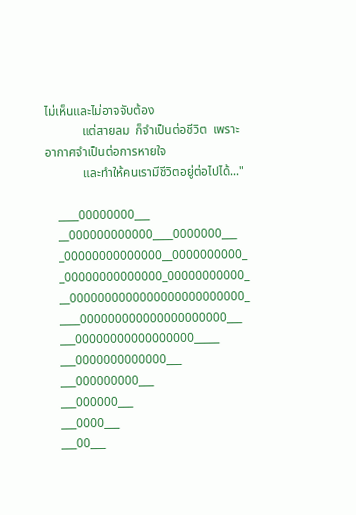ไม่เห็นและไม่อาจจับต้อง
            แต่สายลม  ก็จำเป็นต่อชีวิต  เพราะอากาศจำเป็นต่อการหายใจ
            และทำให้คนเรามีชีวิตอยู่ต่อไปได้..."

    ____00000000___
    __000000000000____0000000___
    _00000000000000__0000000000_
    _00000000000000_00000000000_
    __0000000000000000000000000_
    ____000000000000000000000___
    ___00000000000000000_____
    ___0000000000000___
    ___000000000___
    ___000000___
    ___0000___
    ___00___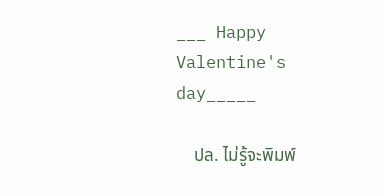___ Happy Valentine's day_____

    ปล. ไม่รู้จะพิมพ์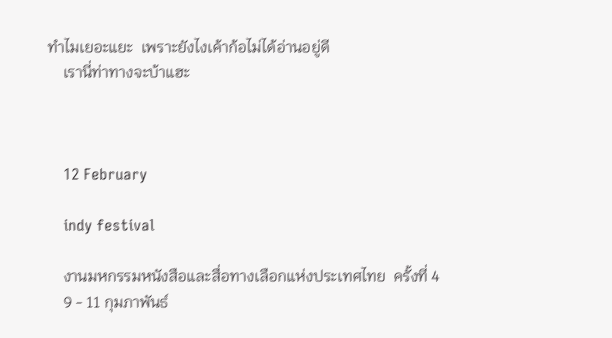ทำไมเยอะแยะ  เพราะยังไงเค้าก้อไม่ได้อ่านอยู่ดี
    เรานี่ท่าทางจะบ้าแฮะ



    12 February

    indy festival

    งานมหกรรมหนังสือและสื่อทางเลือกแห่งประเทศไทย  ครั้งที่ 4
    9 - 11 กุมภาพันธ์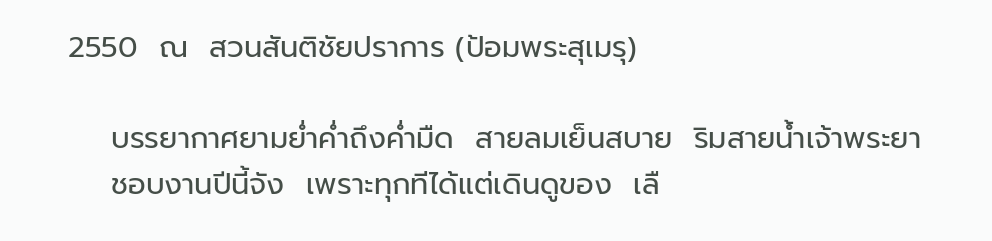2550  ณ  สวนสันติชัยปราการ (ป้อมพระสุเมรุ)

    บรรยากาศยามย่ำค่ำถึงค่ำมืด  สายลมเย็นสบาย  ริมสายน้ำเจ้าพระยา
    ชอบงานปีนี้จัง  เพราะทุกทีได้แต่เดินดูของ  เลื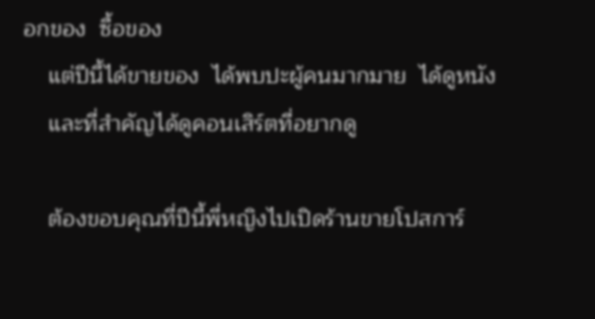อกของ  ซื้อของ
    แต่ปีนี้ได้ขายของ  ได้พบปะผู้คนมากมาย  ได้ดูหนัง
    และที่สำคัญได้ดูคอนเสิร์ตที่อยากดู

    ต้องขอบคุณที่ปีนี้พี่หญิงไปเปิดร้านขายโปสการ์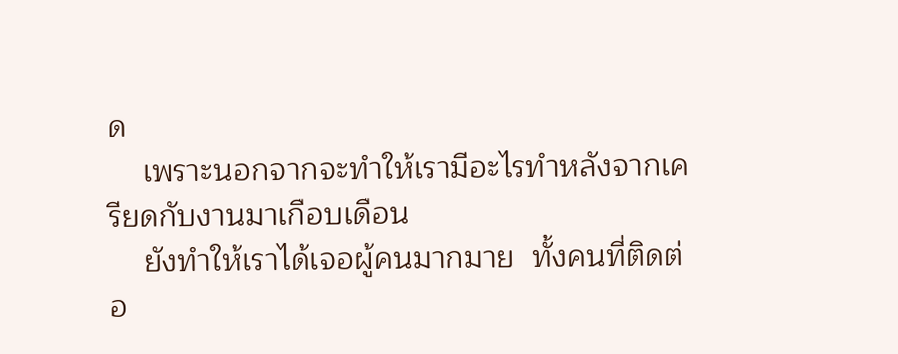ด
    เพราะนอกจากจะทำให้เรามีอะไรทำหลังจากเครียดกับงานมาเกือบเดือน
    ยังทำให้เราได้เจอผู้คนมากมาย  ทั้งคนที่ติดต่อ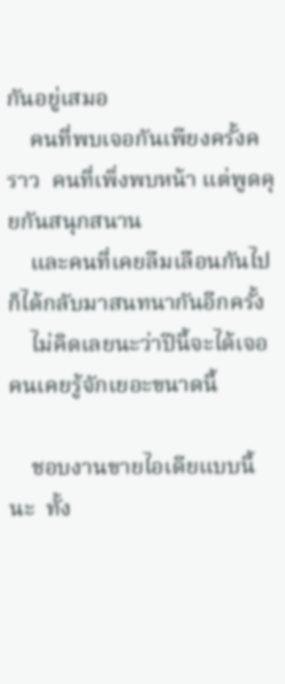กันอยู่เสมอ
    คนที่พบเจอกันเพียงครั้งคราว  คนที่เพิ่งพบหน้า แต่พูดคุยกันสนุกสนาน
    และคนที่เคยลืมเลือนกันไป  ก็ได้กลับมาสนทนากันอีกครั้ง
    ไม่คิดเลยนะว่าปีนี้จะได้เจอคนเคยรู้จักเยอะขนาดนี้

    ชอบงานขายไอเดียแบบนี้นะ  ทั้ง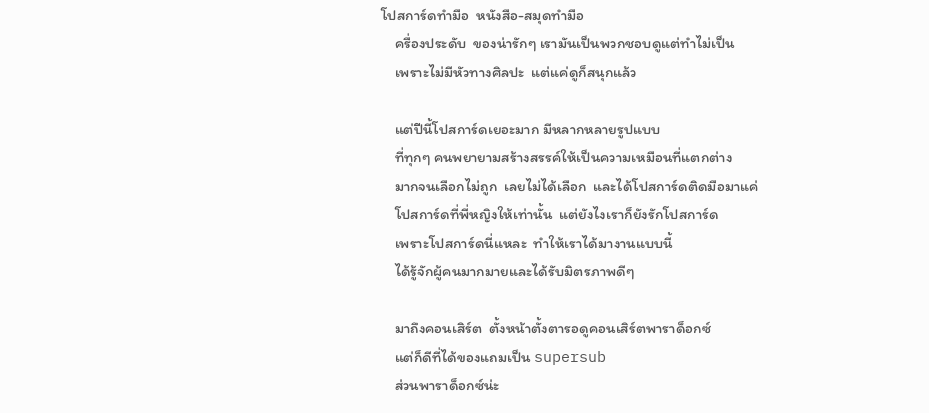โปสการ์ดทำมือ  หนังสือ-สมุดทำมือ
    ครื่องประดับ  ของน่ารักๆ เรามันเป็นพวกชอบดูแต่ทำไม่เป็น
    เพราะไม่มีหัวทางศิลปะ  แต่แค่ดูก็สนุกแล้ว

    แต่ปีนี้โปสการ์ดเยอะมาก มีหลากหลายรูปแบบ
    ที่ทุกๆ คนพยายามสร้างสรรค์ให้เป็นความเหมือนที่แตกต่าง
    มากจนเลือกไม่ถูก  เลยไม่ได้เลือก  และได้โปสการ์ดติดมือมาแค่
    โปสการ์ดที่พี่หญิงให้เท่านั้น  แต่ยังไงเราก็ยังรักโปสการ์ด
    เพราะโปสการ์ดนี่แหละ  ทำให้เราได้มางานแบบนี้
    ได้รู้จักผู้คนมากมายและได้รับมิตรภาพดีๆ

    มาถึงคอนเสิร์ต  ตั้งหน้าตั้งตารอดูคอนเสิร์ตพาราด็อกซ์
    แต่ก็ดีที่ได้ของแถมเป็น supersub
    ส่วนพาราด็อกซ์น่ะ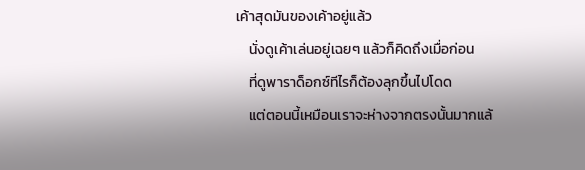เค้าสุดมันของเค้าอยู่แล้ว
    นั่งดูเค้าเล่นอยู่เฉยๆ แล้วก็คิดถึงเมื่อก่อน
    ที่ดูพาราด็อกซ์ทีไรก็ต้องลุกขึ้นไปโดด
    แต่ตอนนี้เหมือนเราจะห่างจากตรงนั้นมากแล้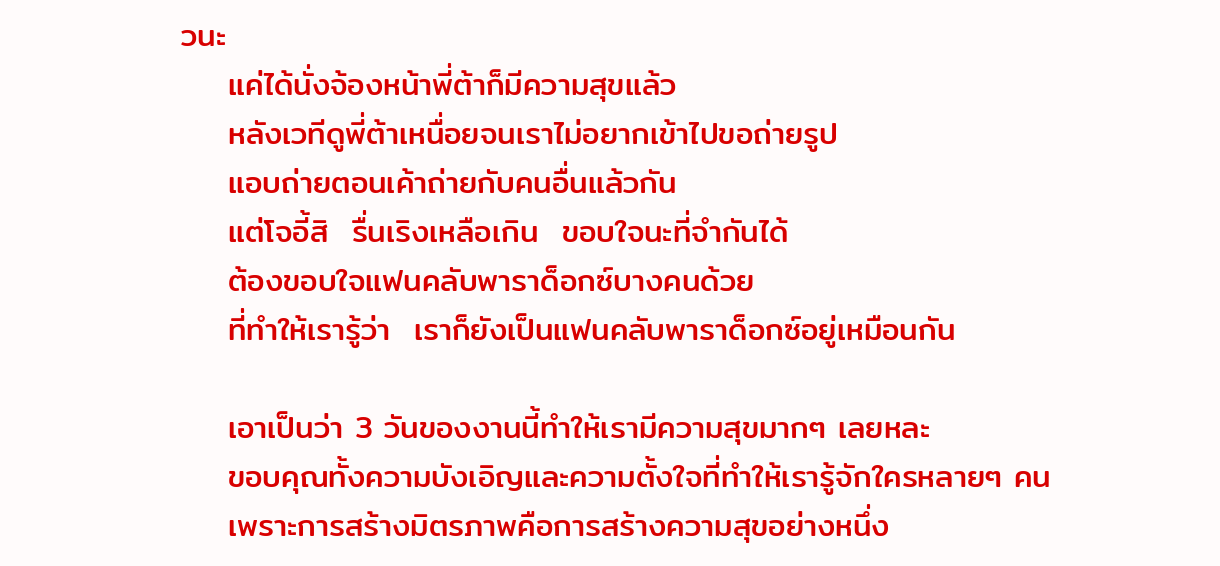วนะ
    แค่ได้นั่งจ้องหน้าพี่ต้าก็มีความสุขแล้ว
    หลังเวทีดูพี่ต้าเหนื่อยจนเราไม่อยากเข้าไปขอถ่ายรูป
    แอบถ่ายตอนเค้าถ่ายกับคนอื่นแล้วกัน
    แต่โจอี้สิ  รื่นเริงเหลือเกิน  ขอบใจนะที่จำกันได้
    ต้องขอบใจแฟนคลับพาราด็อกซ์บางคนด้วย
    ที่ทำให้เรารู้ว่า  เราก็ยังเป็นแฟนคลับพาราด็อกซ์อยู่เหมือนกัน

    เอาเป็นว่า 3 วันของงานนี้ทำให้เรามีความสุขมากๆ เลยหละ
    ขอบคุณทั้งความบังเอิญและความตั้งใจที่ทำให้เรารู้จักใครหลายๆ คน
    เพราะการสร้างมิตรภาพคือการสร้างความสุขอย่างหนึ่ง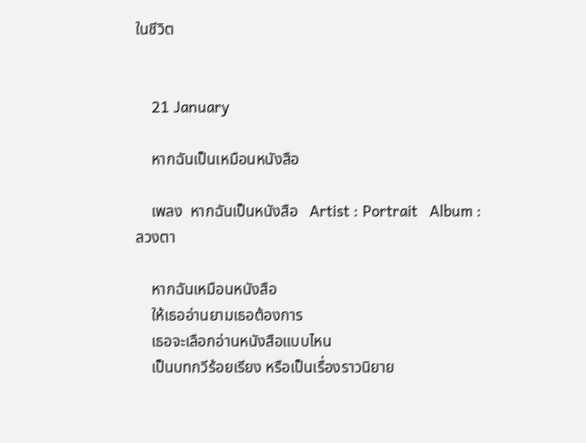ในชีวิต


    21 January

    หากฉันเป็นเหมือนหนังสือ

    เพลง  หากฉันเป็นหนังสือ   Artist : Portrait   Album : ลวงตา

    หากฉันเหมือนหนังสือ
    ให้เธออ่านยามเธอต้องการ
    เธอจะเลือกอ่านหนังสือแบบไหน
    เป็นบทกวีร้อยเรียง หรือเป็นเรื่องราวนิยาย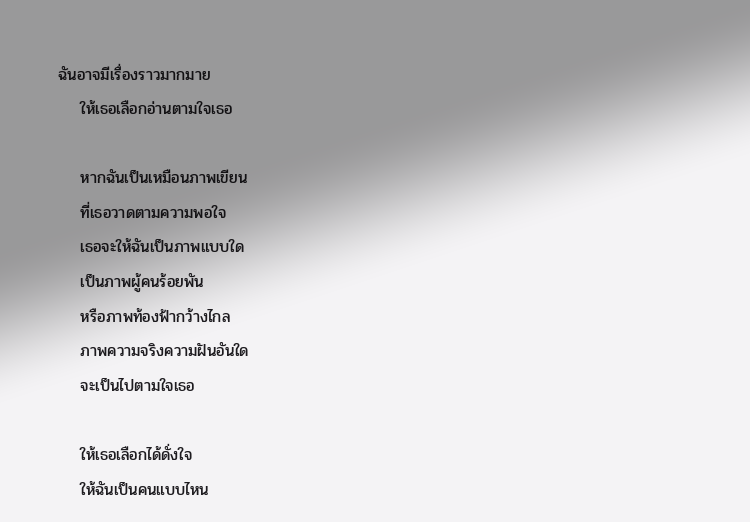ฉันอาจมีเรื่องราวมากมาย
    ให้เธอเลือกอ่านตามใจเธอ

    หากฉันเป็นเหมือนภาพเขียน
    ที่เธอวาดตามความพอใจ
    เธอจะให้ฉันเป็นภาพแบบใด
    เป็นภาพผู้คนร้อยพัน
    หรือภาพท้องฟ้ากว้างไกล
    ภาพความจริงความฝันอันใด
    จะเป็นไปตามใจเธอ

    ให้เธอเลือกได้ดั่งใจ
    ให้ฉันเป็นคนแบบไหน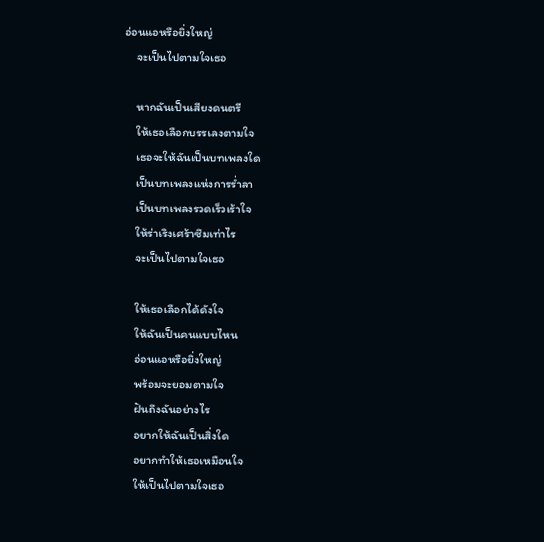อ่อนแอหรือยิ่งใหญ่
    จะเป็นไปตามใจเธอ

    หากฉันเป็นเสียงดนตรี
    ให้เธอเลือกบรรเลงตามใจ
    เธอจะให้ฉันเป็นบทเพลงใด
    เป็นบทเพลงแห่งการร่ำลา
    เป็นบทเพลงรวดเร็วเร้าใจ
    ให้ร่าเริงเศร้าซึมเท่าไร
    จะเป็นไปตามใจเธอ

    ให้เธอเลือกได้ดังใจ
    ให้ฉันเป็นคนแบบไหน
    อ่อนแอหรือยิ่งใหญ่
    พร้อมจะยอมตามใจ
    ฝันถึงฉันอย่างไร
    อยากให้ฉันเป็นสิ่งใด
    อยากทำให้เธอเหมือนใจ
    ให้เป็นไปตามใจเธอ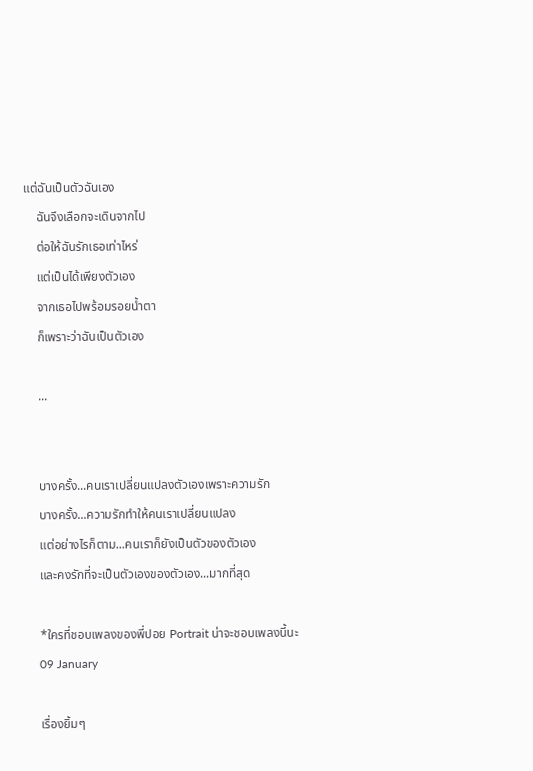แต่ฉันเป็นตัวฉันเอง
    ฉันจึงเลือกจะเดินจากไป
    ต่อให้ฉันรักเธอเท่าไหร่
    แต่เป็นได้เพียงตัวเอง
    จากเธอไปพร้อมรอยน้ำตา
    ก็เพราะว่าฉันเป็นตัวเอง

    ...


    บางครั้ง...คนเราเปลี่ยนแปลงตัวเองเพราะความรัก
    บางครั้ง...ความรักทำให้คนเราเปลี่ยนแปลง
    แต่อย่างไรก็ตาม...คนเราก็ยังเป็นตัวของตัวเอง
    และคงรักที่จะเป็นตัวเองของตัวเอง...มากที่สุด

    *ใครที่ชอบเพลงของพี่ปอย Portrait น่าจะชอบเพลงนี้นะ
    09 January

    เรื่องยิ้มๆ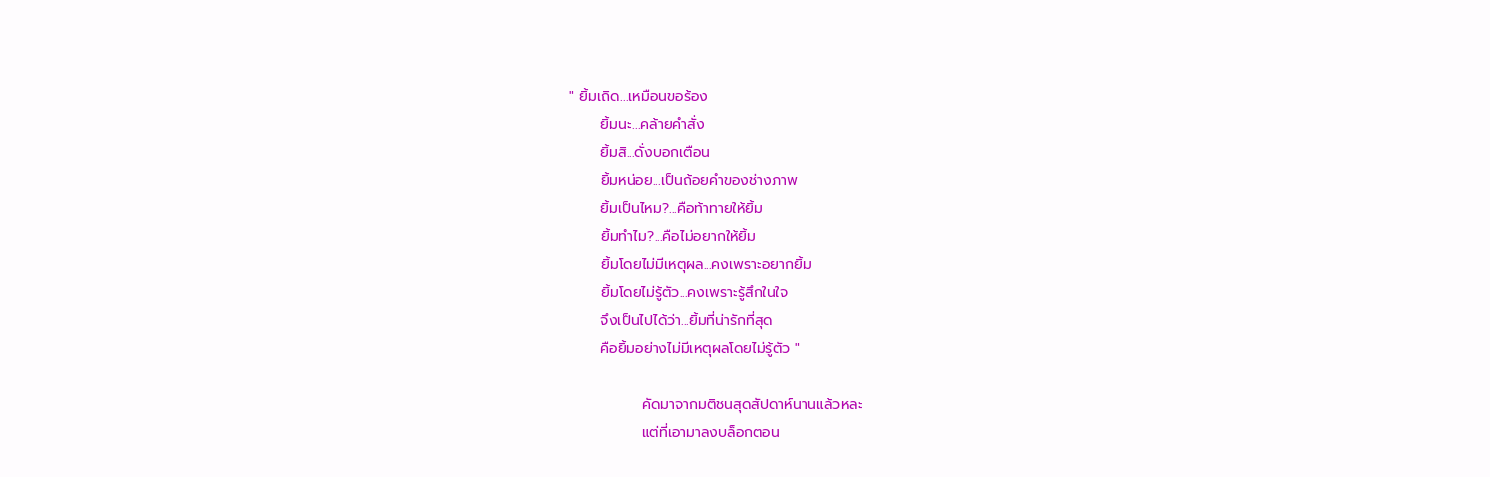" ยิ้มเถิด...เหมือนขอร้อง
      ยิ้มนะ...คล้ายคำสั่ง
      ยิ้มสิ...ดั่งบอกเตือน
      ยิ้มหน่อย...เป็นถ้อยคำของช่างภาพ
      ยิ้มเป็นไหม?...คือท้าทายให้ยิ้ม
      ยิ้มทำไม?...คือไม่อยากให้ยิ้ม
      ยิ้มโดยไม่มีเหตุผล...คงเพราะอยากยิ้ม
      ยิ้มโดยไม่รู้ตัว...คงเพราะรู้สึกในใจ
      จึงเป็นไปได้ว่า...ยิ้มที่น่ารักที่สุด
      คือยิ้มอย่างไม่มีเหตุผลโดยไม่รู้ตัว "

              คัดมาจากมติชนสุดสัปดาห์นานแล้วหละ
              แต่ที่เอามาลงบล็อกตอน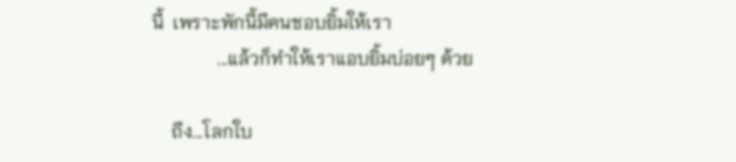นี้  เพราะพักนี้มีคนชอบยิ้มให้เรา
              ...แล้วก็ทำให้เราแอบยิ้มบ่อยๆ ด้วย

    ถึง...โลกใบ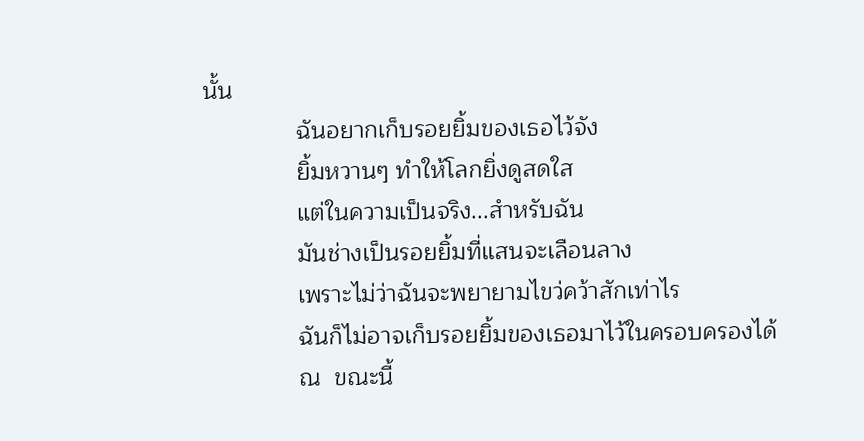นั้น
              ฉันอยากเก็บรอยยิ้มของเธอไว้จัง
              ยิ้มหวานๆ ทำให้โลกยิ่งดูสดใส
              แต่ในความเป็นจริง...สำหรับฉัน
              มันช่างเป็นรอยยิ้มที่แสนจะเลือนลาง
              เพราะไม่ว่าฉันจะพยายามไขว่คว้าสักเท่าไร
              ฉันก็ไม่อาจเก็บรอยยิ้มของเธอมาไว้ในครอบครองได้
              ณ  ขณะนี้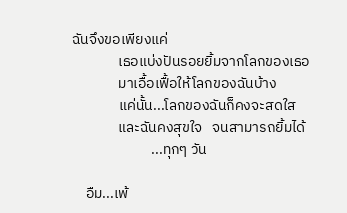ฉันจึงขอเพียงแค่
              เธอแบ่งปันรอยยิ้มจากโลกของเธอ
              มาเอื้อเฟื้อให้โลกของฉันบ้าง
              แค่นั้น...โลกของฉันก็คงจะสดใส
              และฉันคงสุขใจ   จนสามารถยิ้มได้
                        ...ทุกๆ วัน

    อืม...เพ้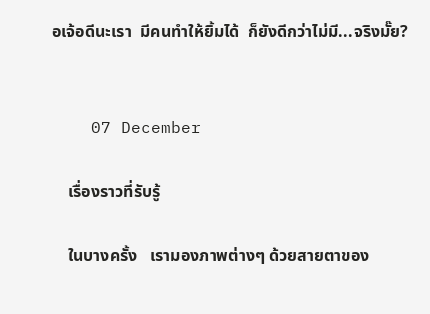อเจ้อดีนะเรา  มีคนทำให้ยิ้มได้  ก็ยังดีกว่าไม่มี...จริงมั๊ย?


    07 December

    เรื่องราวที่รับรู้

    ในบางครั้ง   เรามองภาพต่างๆ ด้วยสายตาของ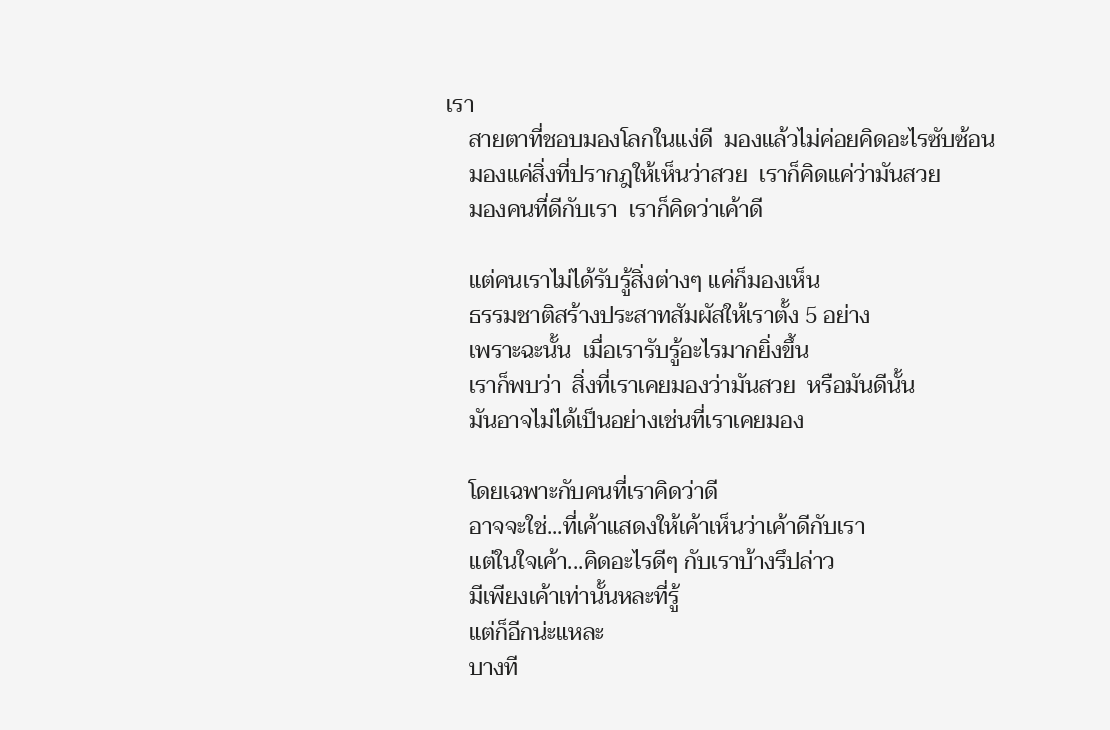เรา
    สายตาที่ชอบมองโลกในแง่ดี  มองแล้วไม่ค่อยคิดอะไรซับซ้อน
    มองแค่สิ่งที่ปรากฎให้เห็นว่าสวย  เราก็คิดแค่ว่ามันสวย
    มองคนที่ดีกับเรา  เราก็คิดว่าเค้าดี

    แต่คนเราไม่ได้รับรู้สิ่งต่างๆ แค่ก็มองเห็น
    ธรรมชาติสร้างประสาทสัมผัสให้เราตั้ง 5 อย่าง
    เพราะฉะนั้น  เมื่อเรารับรู้อะไรมากยิ่งขึ้น
    เราก็พบว่า  สิ่งที่เราเคยมองว่ามันสวย  หรือมันดีนั้น
    มันอาจไม่ได้เป็นอย่างเช่นที่เราเคยมอง

    โดยเฉพาะกับคนที่เราคิดว่าดี
    อาจจะใช่...ที่เค้าแสดงให้เค้าเห็นว่าเค้าดีกับเรา
    แต่ในใจเค้า...คิดอะไรดีๆ กับเราบ้างรึปล่าว
    มีเพียงเค้าเท่านั้นหละที่รู้
    แต่ก็อีกน่ะแหละ
    บางที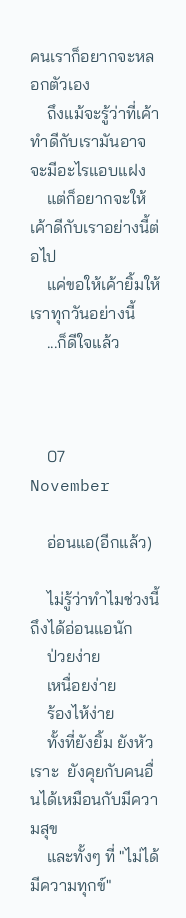คนเราก็อยากจะหลอกตัวเอง
    ถึงแม้จะรู้ว่าที่เค้าทำดีกับเรามันอาจจะมีอะไรแอบแฝง
    แต่ก็อยากจะให้เค้าดีกับเราอย่างนี้ต่อไป
    แค่ขอให้เค้ายิ้มให้เราทุกวันอย่างนี้
    ...ก็ดีใจแล้ว



    07 November

    อ่อนแอ(อีกแล้ว)

    ไม่รู้ว่าทำไมช่วงนี้ถึงได้อ่อนแอนัก
    ป่วยง่าย
    เหนื่อยง่าย
    ร้องไห้ง่าย
    ทั้งที่ยังยิ้ม ยังหัวเราะ  ยังคุยกับคนอื่นได้เหมือนกับมีความสุข
    และทั้งๆ ที่ "ไม่ได้มีความทุกข์"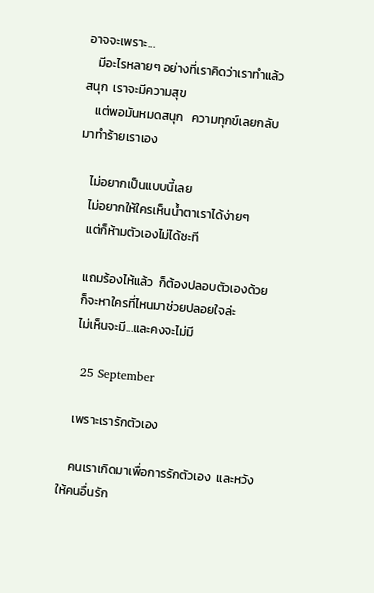อาจจะเพราะ...
    มีอะไรหลายๆ อย่างที่เราคิดว่าเราทำแล้วสนุก  เราจะมีความสุข
    แต่พอมันหมดสนุก   ความทุกข์เลยกลับมาทำร้ายเราเอง

    ไม่อยากเป็นแบบนี้เลย
    ไม่อยากให้ใครเห็นน้ำตาเราได้ง่ายๆ
    แต่ก็ห้ามตัวเองไม่ได้ซะที

    แถมร้องไห้แล้ว  ก็ต้องปลอบตัวเองด้วย
    ก็จะหาใครที่ไหนมาช่วยปลอยใจล่ะ
    ไม่เห็นจะมี...และคงจะไม่มี

    25 September

    เพราะเรารักตัวเอง

    คนเราเกิดมาเพื่อการรักตัวเอง  และหวังให้คนอื่นรัก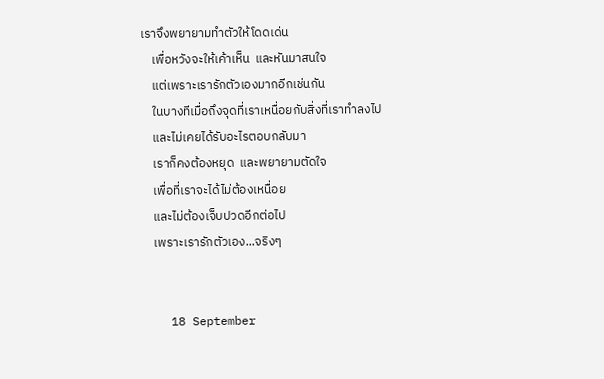เราจึงพยายามทำตัวให้โดดเด่น
    เพื่อหวังจะให้เค้าเห็น  และหันมาสนใจ
    แต่เพราะเรารักตัวเองมากอีกเช่นกัน
    ในบางทีเมื่อถึงจุดที่เราเหนื่อยกับสิ่งที่เราทำลงไป
    และไม่เคยได้รับอะไรตอบกลับมา
    เราก็คงต้องหยุด  และพยายามตัดใจ
    เพื่อที่เราจะได้ไม่ต้องเหนื่อย
    และไม่ต้องเจ็บปวดอีกต่อไป
    เพราะเรารักตัวเอง...จริงๆ


    18 September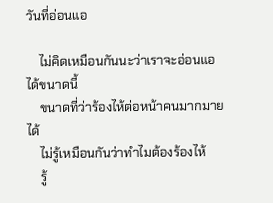วันที่อ่อนแอ

    ไม่คิดเหมือนกันนะว่าเราจะอ่อนแอได้ขนาดนี้
    ขนาดที่ว่าร้องไห้ต่อหน้าคนมากมายได้
    ไม่รู้เหมือนกันว่าทำไมต้องร้องไห้
    รู้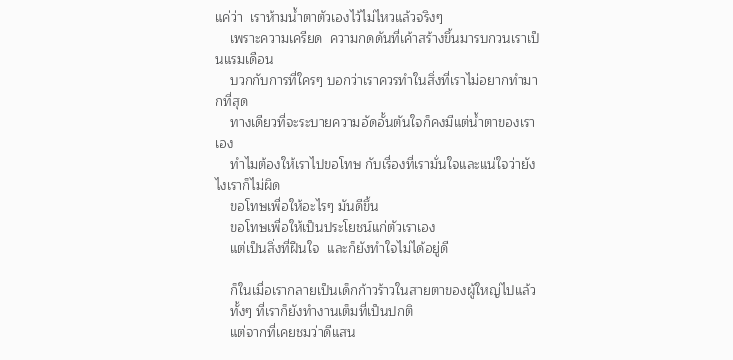แค่ว่า  เราห้ามน้ำตาตัวเองไว้ไม่ไหวแล้วจริงๆ
    เพราะความเครียด  ความกดดันที่เค้าสร้างขึ้นมารบกวนเราเป็นแรมเดือน
    บวกกับการที่ใครๆ บอกว่าเราควรทำในสิ่งที่เราไม่อยากทำมากที่สุด
    ทางเดียวที่จะระบายความอัดอั้นตันใจก็คงมีแต่น้ำตาของเราเอง
    ทำไมต้องให้เราไปขอโทษ กับเรื่องที่เรามั่นใจและแน่ใจว่ายังไงเราก็ไม่ผิด
    ขอโทษเพื่อให้อะไรๆ มันดีขึ้น
    ขอโทษเพื่อให้เป็นประโยชน์แก่ตัวเราเอง
    แต่เป็นสิ่งที่ฝืนใจ  และก็ยังทำใจไม่ได้อยู่ดี

    ก็ในเมื่อเรากลายเป็นเด็กก้าวร้าวในสายตาของผู้ใหญ่ไปแล้ว
    ทั้งๆ ที่เราก็ยังทำงานเต็มที่เป็นปกติ
    แต่จากที่เคยชมว่าดีแสน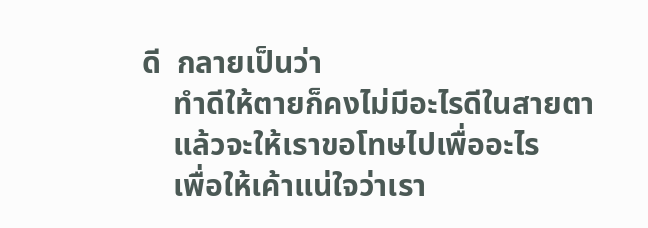ดี  กลายเป็นว่า
    ทำดีให้ตายก็คงไม่มีอะไรดีในสายตา
    แล้วจะให้เราขอโทษไปเพื่ออะไร
    เพื่อให้เค้าแน่ใจว่าเรา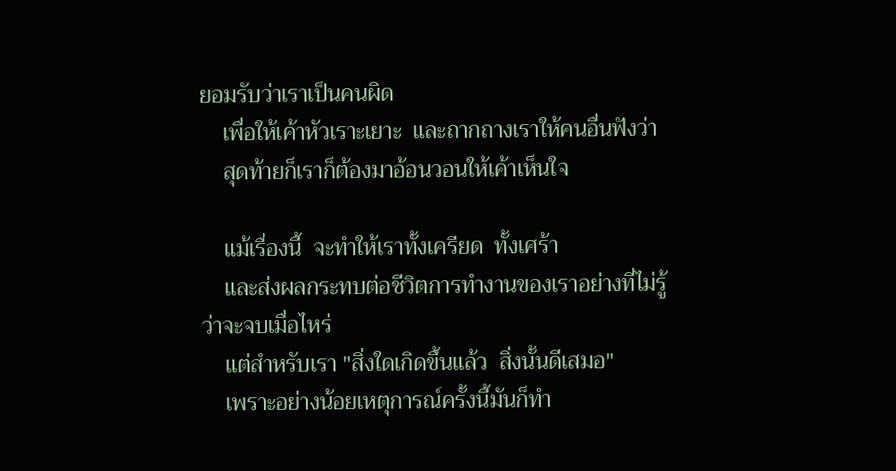ยอมรับว่าเราเป็นคนผิด
    เพื่อให้เค้าหัวเราะเยาะ  และถากถางเราให้คนอื่นฟังว่า
    สุดท้ายก็เราก็ต้องมาอ้อนวอนให้เค้าเห็นใจ

    แม้เรื่องนี้  จะทำให้เราทั้งเครียด  ทั้งเศร้า
    และส่งผลกระทบต่อชีวิตการทำงานของเราอย่างที่ไม่รู้ว่าจะจบเมื่อไหร่
    แต่สำหรับเรา "สิ่งใดเกิดขึ้นแล้ว  สิ่งนั้นดีเสมอ"
    เพราะอย่างน้อยเหตุการณ์ครั้งนี้มันก็ทำ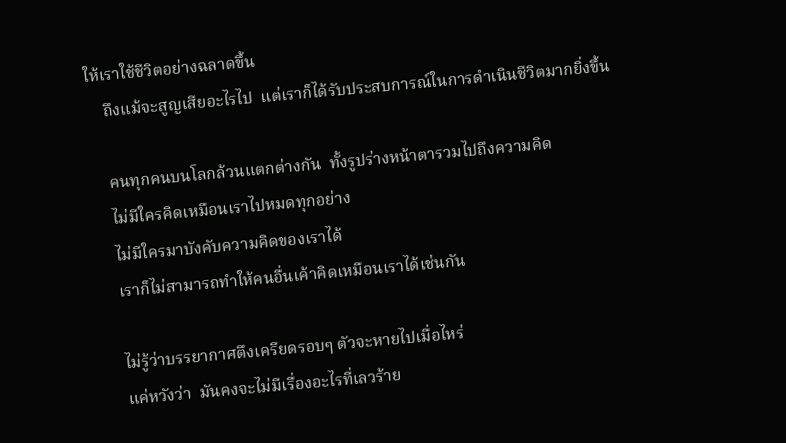ให้เราใช้ชีวิตอย่างฉลาดขึ้น
    ถึงแม้จะสูญเสียอะไรไป  แต่เราก็ได้รับประสบการณ์ในการดำเนินชีวิตมากยิ่งขึ้น

    คนทุกคนบนโลกล้วนแตกต่างกัน  ทั้งรูปร่างหน้าตารวมไปถึงความคิด
    ไม่มีใครคิดเหมือนเราไปหมดทุกอย่าง
    ไม่มีใครมาบังคับความคิดของเราได้
    เราก็ไม่สามารถทำให้คนอื่นเค้าคิดเหมือนเราได้เช่นกัน

    ไม่รู้ว่าบรรยากาศตึงเครียดรอบๆ ตัวจะหายไปเมื่อไหร่
    แค่หวังว่า  มันคงจะไม่มีเรื่องอะไรที่เลวร้าย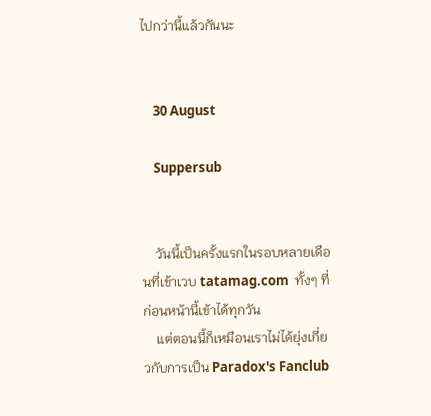ไปกว่านี้แล้วกันนะ


    30 August

    Suppersub


    วันนี้เป็นครั้งแรกในรอบหลายเดือนที่เข้าเวบ tatamag.com  ทั้งๆ ที่ก่อนหน้านี้เข้าได้ทุกวัน
    แต่ตอนนี้ก็เหมือนเราไม่ได้ยุ่งเกี่ยวกับการเป็น Paradox's Fanclub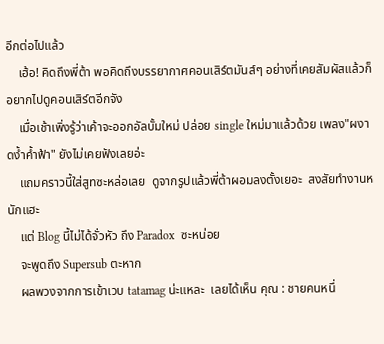อีกต่อไปแล้ว
    เฮ้อ! คิดถึงพี่ต้า พอคิดถึงบรรยากาศคอนเสิร์ตมันส์ๆ อย่างที่เคยสัมผัสแล้วก็อยากไปดูคอนเสิร์ตอีกจัง
    เมื่อเช้าเพิ่งรู้ว่าเค้าจะออกอัลบั้มใหม่ ปล่อย single ใหม่มาแล้วด้วย เพลง"ผงาดง้ำค้ำฟ้า" ยังไม่เคยฟังเลยอ่ะ
    แถมคราวนี้ใส่สูทซะหล่อเลย  ดูจากรูปแล้วพี่ต้าผอมลงตั้งเยอะ  สงสัยทำงานหนักแฮะ
    แต่ Blog นี้ไม่ได้จั่วหัว ถึง Paradox  ซะหน่อย
    จะพูดถึง Supersub ตะหาก
    ผลพวงจากการเข้าเวบ tatamag น่ะแหละ  เลยได้เห็น คุณ : ชายคนหนึ่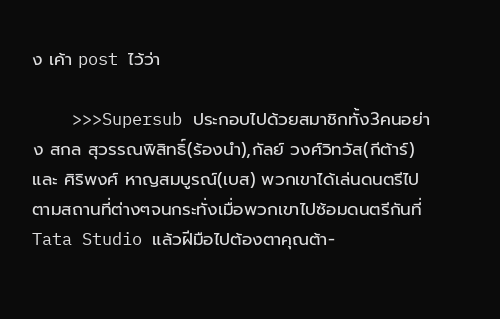ง เค้า post ไว้ว่า

    >>>Supersub ประกอบไปด้วยสมาชิกทั้ง3คนอย่าง สกล สุวรรณพิสิทธิ์(ร้องนำ),กัลย์ วงศ์วิทวัส(กีต้าร์) และ ศิริพงศ์ หาญสมบูรณ์(เบส) พวกเขาได้เล่นดนตรีไปตามสถานที่ต่างๆจนกระทั่งเมื่อพวกเขาไปซ้อมดนตรีกันที่Tata Studio แล้วฝีมือไปต้องตาคุณต้า-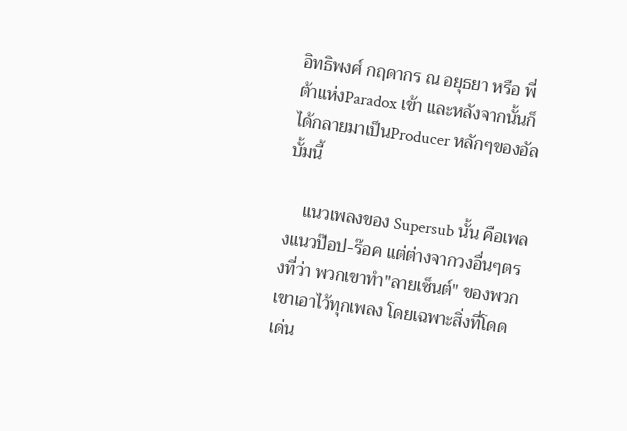อิทธิพงศ์ กฤดากร ณ อยุธยา หรือ พี่ต้าแห่งParadox เข้า และหลังจากนั้นก็ได้กลายมาเป็นProducer หลักๆของอัลบั้มนี้

    แนวเพลงของ Supersub นั้น คือเพลงแนวป๊อป-ร๊อค แต่ต่างจากวงอื่นๆตรงที่ว่า พวกเขาทำ"ลายเซ็นต์" ของพวกเขาเอาไว้ทุกเพลง โดยเฉพาะสิ่งที่โดดเด่น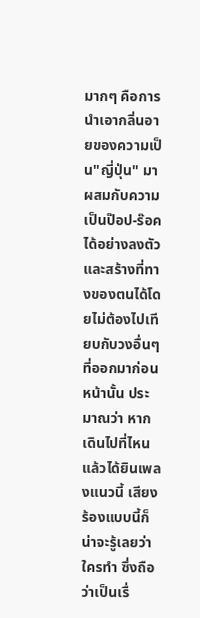มากๆ คือการนำเอากลิ่นอายของความเป็น"ญี่ปุ่น" มาผสมกับความเป็นป๊อป-ร๊อค ได้อย่างลงตัว และสร้างที่ทางของตนได้โดยไม่ต้องไปเทียบกับวงอื่นๆที่ออกมาก่อนหน้านั้น ประมาณว่า หากเดินไปที่ไหนแล้วได้ยินเพลงแนวนี้ เสียงร้องแบบนี้ก็น่าจะรู้เลยว่าใครทำ ซึ่งถือว่าเป็นเรื่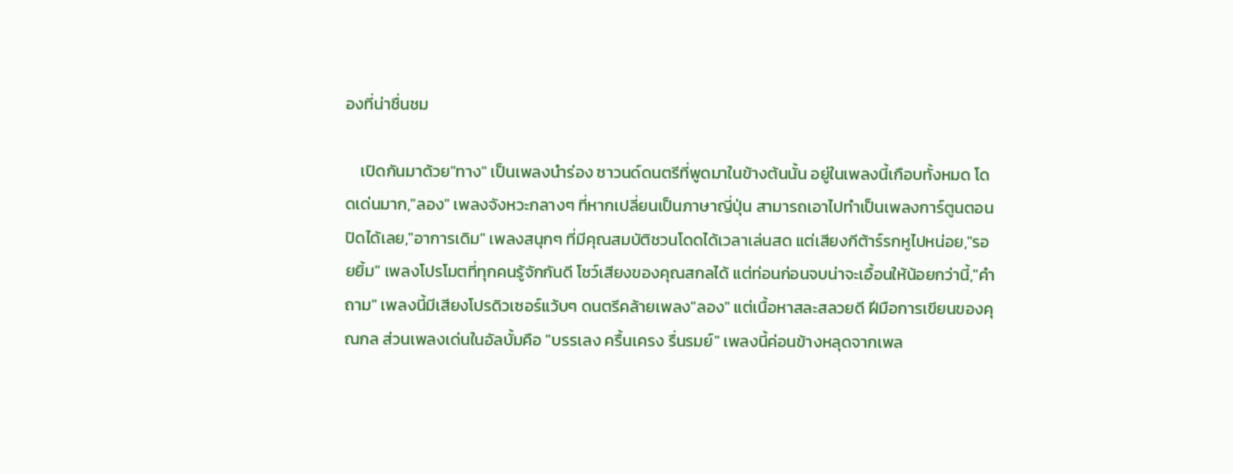องที่น่าชื่นชม

    เปิดกันมาด้วย"ทาง" เป็นเพลงนำร่อง ซาวนด์ดนตรีที่พูดมาในข้างต้นนั้น อยู่ในเพลงนี้เกือบทั้งหมด โดดเด่นมาก,"ลอง" เพลงจังหวะกลางๆ ที่หากเปลี่ยนเป็นภาษาญี่ปุ่น สามารถเอาไปทำเป็นเพลงการ์ตูนตอนปิดได้เลย,"อาการเดิม" เพลงสนุกๆ ที่มีคุณสมบัติชวนโดดได้เวลาเล่นสด แต่เสียงกีต้าร์รกหูไปหน่อย,"รอยยิ้ม" เพลงโปรโมตที่ทุกคนรู้จักกันดี โชว์เสียงของคุณสกลได้ แต่ท่อนก่อนจบน่าจะเอื้อนให้น้อยกว่านี้,"คำถาม" เพลงนี้มีเสียงโปรดิวเซอร์แว้บๆ ดนตรีคล้ายเพลง"ลอง" แต่เนื้อหาสละสลวยดี ฝีมือการเขียนของคุณกล ส่วนเพลงเด่นในอัลบั้มคือ "บรรเลง ครื้นเครง รื่นรมย์" เพลงนี้ค่อนข้างหลุดจากเพล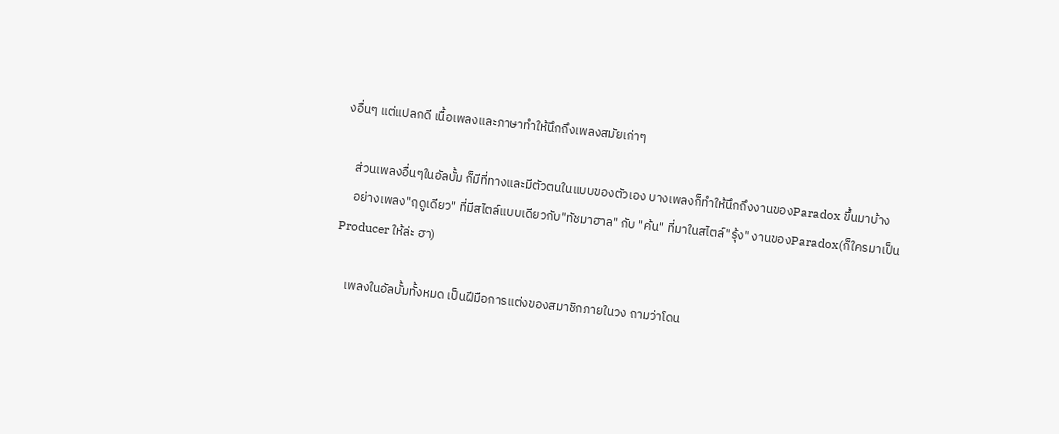งอื่นๆ แต่แปลกดี เนื้อเพลงและภาษาทำให้นึกถึงเพลงสมัยเก่าๆ

    ส่วนเพลงอื่นๆในอัลบั้ม ก็มีที่ทางและมีตัวตนในแบบของตัวเอง บางเพลงก็ทำให้นึกถึงงานของParadox ขึ้นมาบ้าง
    อย่างเพลง"ฤดูเดียว" ที่มีสไตล์แบบเดียวกับ"ทัชมาฮาล" กับ "ค้น" ที่มาในสไตล์"รุ้ง" งานของParadox(ก็ใครมาเป็นProducer ให้ล่ะ ฮา)

    เพลงในอัลบั้มทั้งหมด เป็นฝีมือการแต่งของสมาชิกภายในวง ถามว่าโดน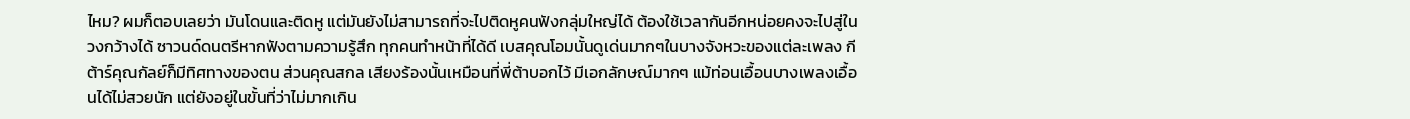ไหม? ผมก็ตอบเลยว่า มันโดนและติดหู แต่มันยังไม่สามารถที่จะไปติดหูคนฟังกลุ่มใหญ่ได้ ต้องใช้เวลากันอีกหน่อยคงจะไปสู่ในวงกว้างได้ ซาวนด์ดนตรีหากฟังตามความรู้สึก ทุกคนทำหน้าที่ได้ดี เบสคุณโอมนั้นดูเด่นมากๆในบางจังหวะของแต่ละเพลง กีต้าร์คุณกัลย์ก็มีทิศทางของตน ส่วนคุณสกล เสียงร้องนั้นเหมือนที่พี่ต้าบอกไว้ มีเอกลักษณ์มากๆ แม้ท่อนเอื้อนบางเพลงเอื้อนได้ไม่สวยนัก แต่ยังอยู่ในขั้นที่ว่าไม่มากเกิน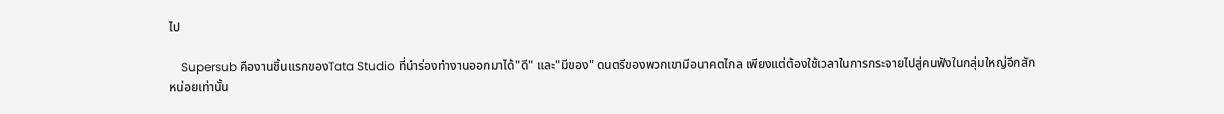ไป

    Supersub คืองานชิ้นแรกของTata Studio ที่นำร่องทำงานออกมาได้"ดี" และ"มีของ" ดนตรีของพวกเขามีอนาคตไกล เพียงแต่ต้องใช้เวลาในการกระจายไปสู่คนฟังในกลุ่มใหญ่อีกสักหน่อยเท่านั้น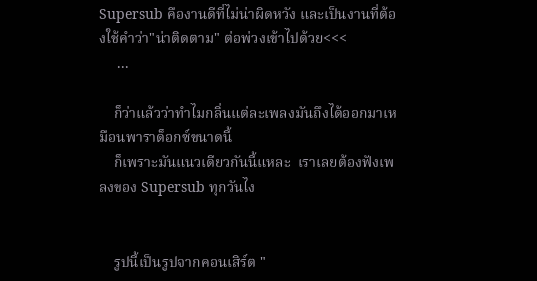Supersub คืองานดีที่ไม่น่าผิดหวัง และเป็นงานที่ต้องใช้คำว่า"น่าติดตาม" ต่อพ่วงเข้าไปด้วย<<<
     ...

    ก็ว่าแล้วว่าทำไมกลิ่นแต่ละเพลงมันถึงได้ออกมาเหมือนพาราด็อกซ์ขนาดนี้
    ก็เพราะมันแนวเดียวกันนี้แหละ  เราเลยต้องฟังเพลงของ Supersub ทุกวันไง


    รูปนี้เป็นรูปจากคอนเสิร์ต "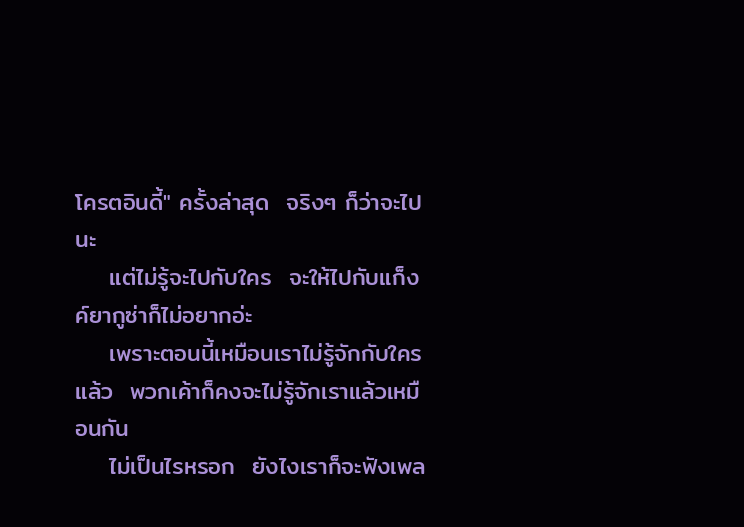โครตอินดี้" ครั้งล่าสุด  จริงๆ ก็ว่าจะไปนะ
    แต่ไม่รู้จะไปกับใคร  จะให้ไปกับแก็งค์ยากูซ่าก็ไม่อยากอ่ะ
    เพราะตอนนี้เหมือนเราไม่รู้จักกับใครแล้ว  พวกเค้าก็คงจะไม่รู้จักเราแล้วเหมือนกัน
    ไม่เป็นไรหรอก  ยังไงเราก็จะฟังเพล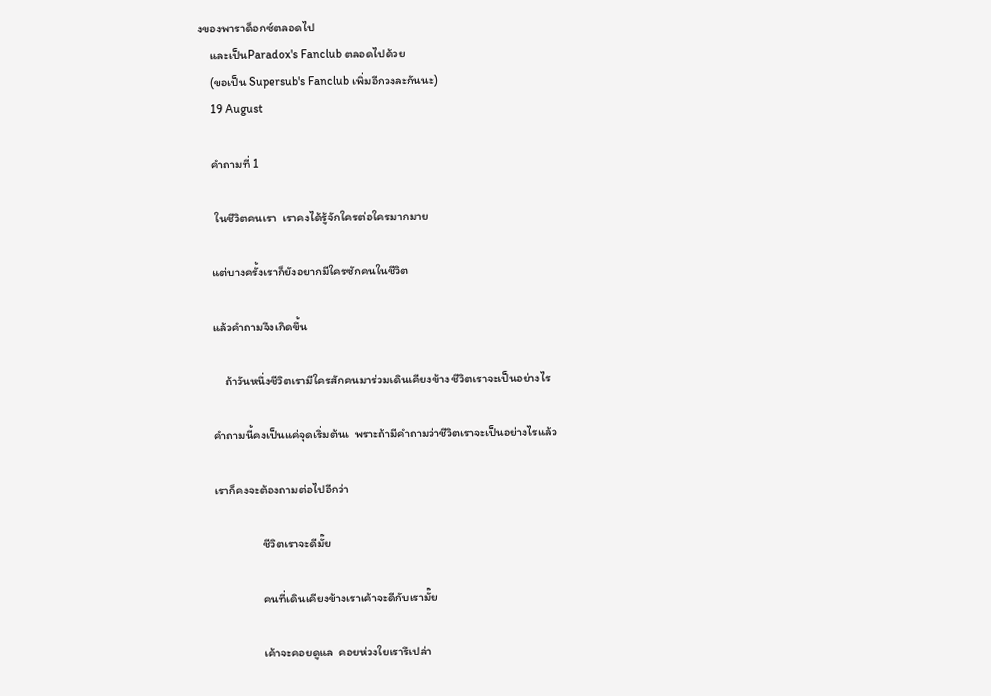งของพาราด็อกซ์ตลอดไป
    และเป็นParadox's Fanclub ตลอดไปด้วย
    (ขอเป็น Supersub's Fanclub เพิ่มอีกวงละกันนะ)
    19 August

    คำถามที่ 1

     ในชีวิตคนเรา  เราคงได้รู้จักใครต่อใครมากมาย

    แต่บางครั้งเราก็ยังอยากมีใครซักคนในชีวิต

    แล้วคำถามจึงเกิดขึ้น

        ถ้าวันหนึ่งชีวิตเรามีใครสักคนมาร่วมเดินเคียงข้าง ชีวิตเราจะเป็นอย่างไร

    คำถามนี้คงเป็นแค่จุดเริ่มต้นเ  พราะถ้ามีคำถามว่าชีวิตเราจะเป็นอย่างไรแล้ว

    เราก็คงจะต้องถามต่อไปอีกว่า

                    ชีวิตเราจะดีมั๊ย

                    คนที่เดินเคียงข้างเราเค้าจะดีกับเรามั๊ย

                    เค้าจะคอยดูแล  คอยห่วงใยเรารึเปล่า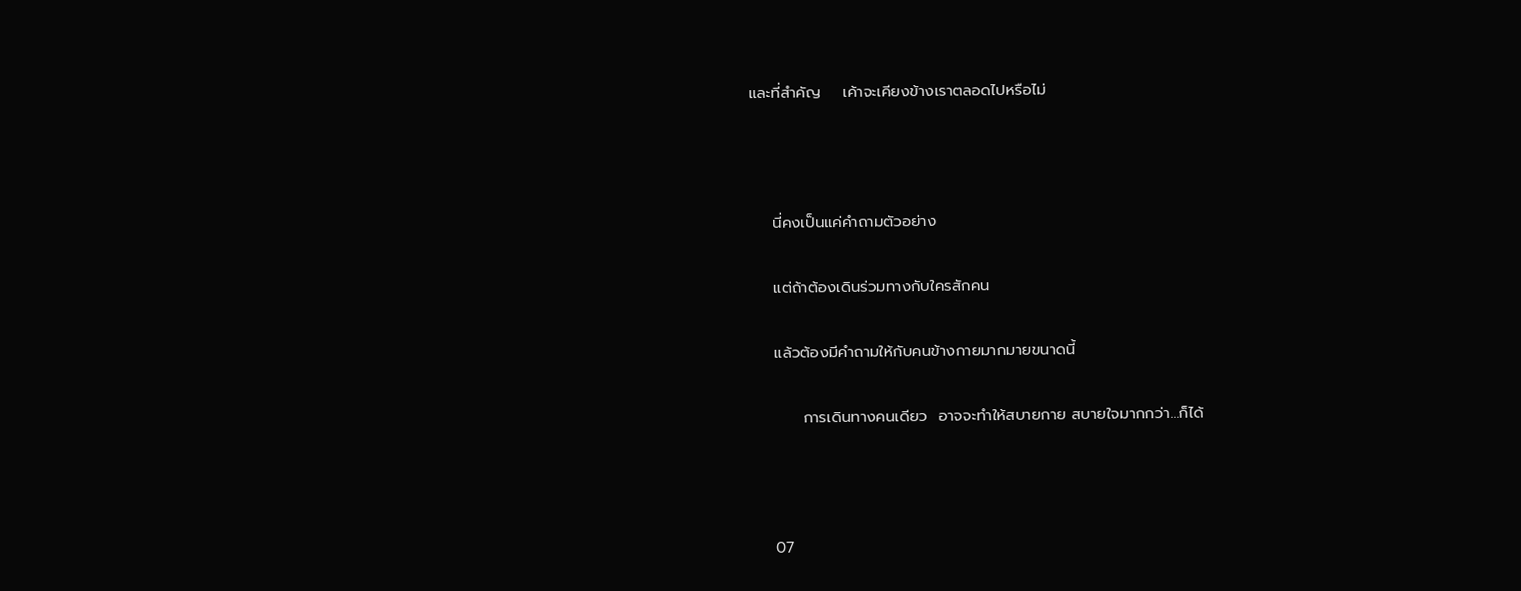และที่สำคัญ    เค้าจะเคียงข้างเราตลอดไปหรือไม่



    นี่คงเป็นแค่คำถามตัวอย่าง

    แต่ถ้าต้องเดินร่วมทางกับใครสักคน

    แล้วต้องมีคำถามให้กับคนข้างกายมากมายขนาดนี้

         การเดินทางคนเดียว  อาจจะทำให้สบายกาย สบายใจมากกว่า...ก็ได้



    07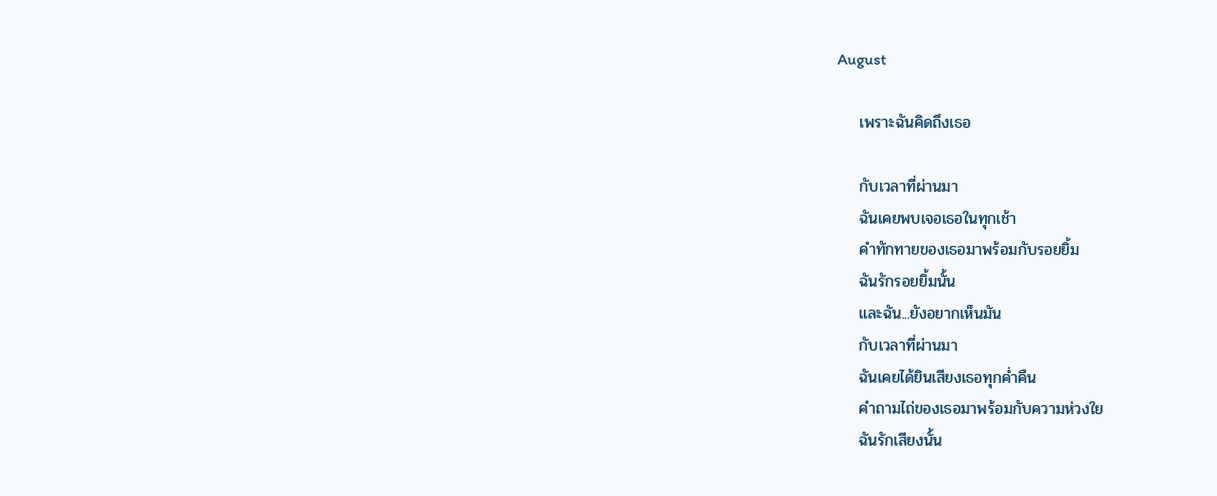August

    เพราะฉันคิดถึงเธอ

    กับเวลาที่ผ่านมา
    ฉันเคยพบเจอเธอในทุกเช้า
    คำทักทายของเธอมาพร้อมกับรอยยิ้ม
    ฉันรักรอยยิ้มนั้น
    และฉัน...ยังอยากเห็นมัน
    กับเวลาที่ผ่านมา
    ฉันเคยได้ยินเสียงเธอทุกค่ำคืน
    คำถามไถ่ของเธอมาพร้อมกับความห่วงใย
    ฉันรักเสียงนั้น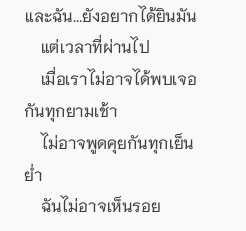และฉัน...ยังอยากได้ยินมัน
    แต่เวลาที่ผ่านไป
    เมื่อเราไม่อาจได้พบเจอกันทุกยามเช้า
    ไม่อาจพูดคุยกันทุกเย็นย่ำ
    ฉันไม่อาจเห็นรอย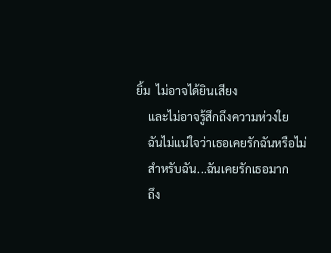ยิ้ม  ไม่อาจได้ยินเสียง
    และไม่อาจรู้สึกถึงความห่วงใย
    ฉันไม่แน่ใจว่าเธอเคยรักฉันหรือไม่
    สำหรับฉัน...ฉันเคยรักเธอมาก
    ถึง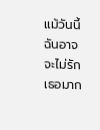แม้วันนี้ฉันอาจจะไม่รักเธอมาก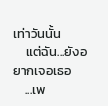เท่าวันนั้น
    แต่ฉัน...ยังอยากเจอเธอ
    ...เพ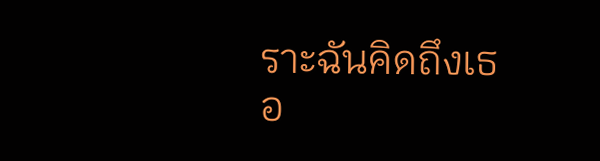ราะฉันคิดถึงเธอ